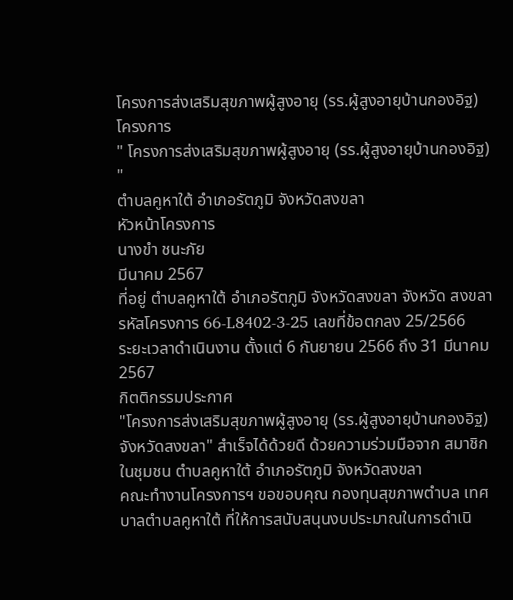โครงการส่งเสริมสุขภาพผู้สูงอายุ (รร.ผู้สูงอายุบ้านกองอิฐ)
โครงการ
" โครงการส่งเสริมสุขภาพผู้สูงอายุ (รร.ผู้สูงอายุบ้านกองอิฐ) "
ตำบลคูหาใต้ อำเภอรัตภูมิ จังหวัดสงขลา
หัวหน้าโครงการ
นางขำ ชนะภัย
มีนาคม 2567
ที่อยู่ ตำบลคูหาใต้ อำเภอรัตภูมิ จังหวัดสงขลา จังหวัด สงขลา
รหัสโครงการ 66-L8402-3-25 เลขที่ข้อตกลง 25/2566
ระยะเวลาดำเนินงาน ตั้งแต่ 6 กันยายน 2566 ถึง 31 มีนาคม 2567
กิตติกรรมประกาศ
"โครงการส่งเสริมสุขภาพผู้สูงอายุ (รร.ผู้สูงอายุบ้านกองอิฐ) จังหวัดสงขลา" สำเร็จได้ด้วยดี ด้วยความร่วมมือจาก สมาชิกในชุมชน ตำบลคูหาใต้ อำเภอรัตภูมิ จังหวัดสงขลา
คณะทำงานโครงการฯ ขอขอบคุณ กองทุนสุขภาพตำบล เทศบาลตำบลคูหาใต้ ที่ให้การสนับสนุนงบประมาณในการดำเนิ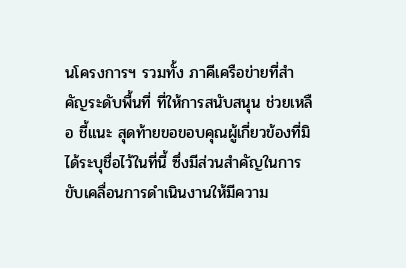นโครงการฯ รวมทั้ง ภาคีเครือข่ายที่สำคัญระดับพื้นที่ ที่ให้การสนับสนุน ช่วยเหลือ ชี้แนะ สุดท้ายขอขอบคุณผู้เกี่ยวข้องที่มิได้ระบุชื่อไว้ในที่นี้ ซึ่งมีส่วนสำคัญในการขับเคลื่อนการดำเนินงานให้มีความ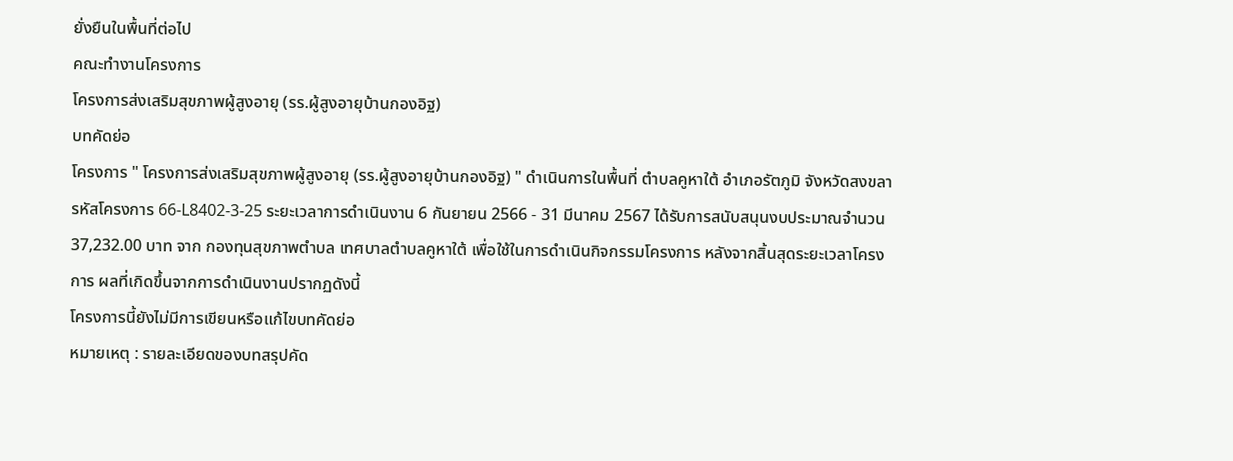ยั่งยืนในพื้นที่ต่อไป
คณะทำงานโครงการ
โครงการส่งเสริมสุขภาพผู้สูงอายุ (รร.ผู้สูงอายุบ้านกองอิฐ)
บทคัดย่อ
โครงการ " โครงการส่งเสริมสุขภาพผู้สูงอายุ (รร.ผู้สูงอายุบ้านกองอิฐ) " ดำเนินการในพื้นที่ ตำบลคูหาใต้ อำเภอรัตภูมิ จังหวัดสงขลา รหัสโครงการ 66-L8402-3-25 ระยะเวลาการดำเนินงาน 6 กันยายน 2566 - 31 มีนาคม 2567 ได้รับการสนับสนุนงบประมาณจำนวน 37,232.00 บาท จาก กองทุนสุขภาพตำบล เทศบาลตำบลคูหาใต้ เพื่อใช้ในการดำเนินกิจกรรมโครงการ หลังจากสิ้นสุดระยะเวลาโครงการ ผลที่เกิดขึ้นจากการดำเนินงานปรากฏดังนี้
โครงการนี้ยังไม่มีการเขียนหรือแก้ไขบทคัดย่อ
หมายเหตุ : รายละเอียดของบทสรุปคัด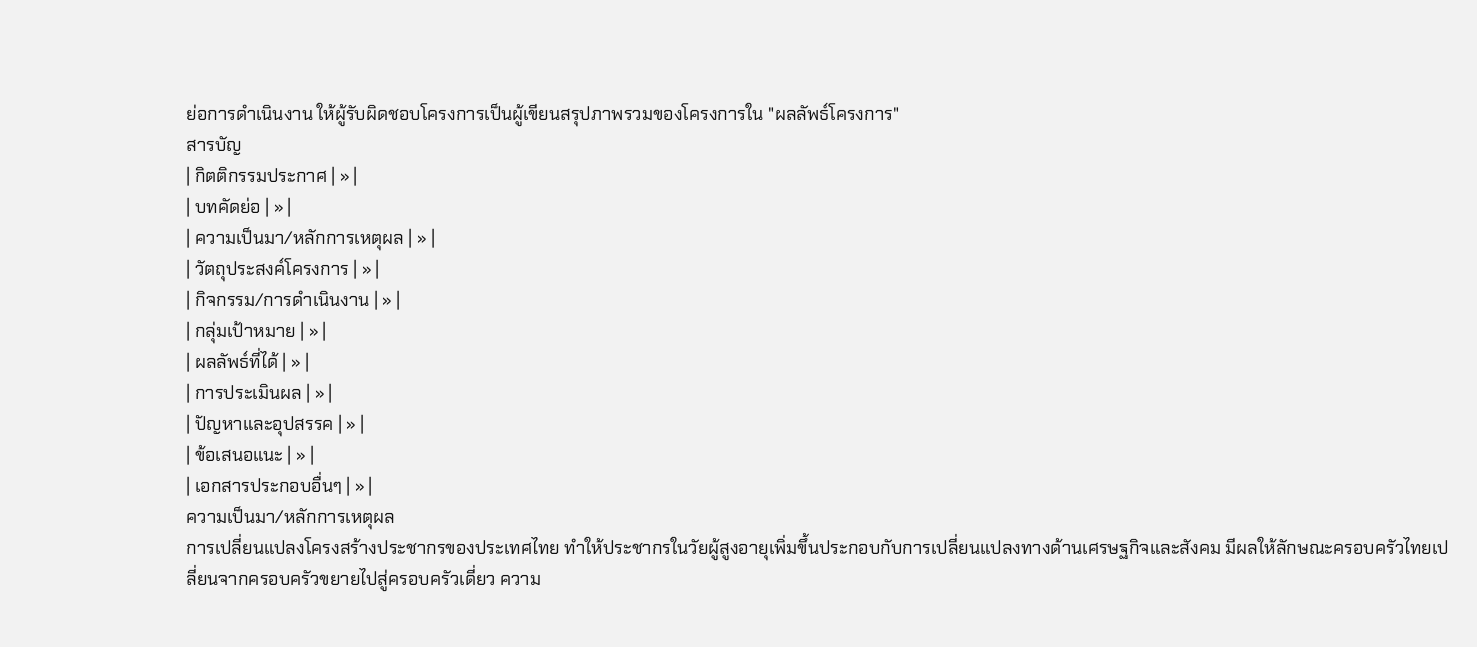ย่อการดำเนินงาน ให้ผู้รับผิดชอบโครงการเป็นผู้เขียนสรุปภาพรวมของโครงการใน "ผลลัพธ์โครงการ"
สารบัญ
| กิตติกรรมประกาศ | » |
| บทคัดย่อ | » |
| ความเป็นมา/หลักการเหตุผล | » |
| วัตถุประสงค์โครงการ | » |
| กิจกรรม/การดำเนินงาน | » |
| กลุ่มเป้าหมาย | » |
| ผลลัพธ์ที่ได้ | » |
| การประเมินผล | » |
| ปัญหาและอุปสรรค | » |
| ข้อเสนอแนะ | » |
| เอกสารประกอบอื่นๆ | » |
ความเป็นมา/หลักการเหตุผล
การเปลี่ยนแปลงโครงสร้างประชากรของประเทศไทย ทำให้ประชากรในวัยผู้สูงอายุเพิ่มขึ้นประกอบกับการเปลี่ยนแปลงทางด้านเศรษฐกิจและสังคม มีผลให้ลักษณะครอบครัวไทยเปลี่ยนจากครอบครัวขยายไปสู่ครอบครัวเดี่ยว ความ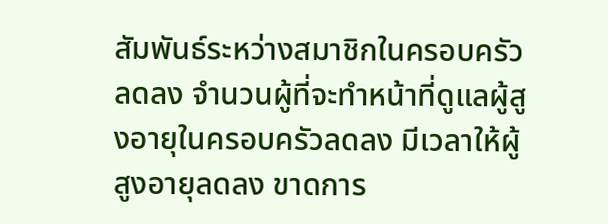สัมพันธ์ระหว่างสมาชิกในครอบครัวลดลง จำนวนผู้ที่จะทำหน้าที่ดูแลผู้สูงอายุในครอบครัวลดลง มีเวลาให้ผู้สูงอายุลดลง ขาดการ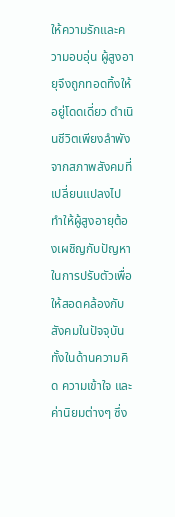ให้ความรักและความอบอุ่น ผู้สูงอายุจึงถูกทอดทิ้งให้อยู่โดดเดี่ยว ดำเนินชีวิตเพียงลำพัง จากสภาพสังคมที่เปลี่ยนแปลงไป ทำให้ผู้สูงอายุต้องเผชิญกับปัญหาในการปรับตัวเพื่อให้สอดคล้องกับสังคมในปัจจุบัน ทั้งในด้านความคิด ความเข้าใจ และค่านิยมต่างๆ ซึ่ง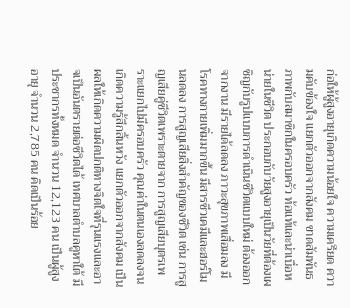ก่อให้ผู้สูงอายุเกิดความน้อยใจ ความเครียด ความคับข้องใจ แยกตัวออกจากสังคม ขาดสัมพันธภาพกับสมาชิกในครอบครัว ท้อแท้และน่าเบื่อหน่ายในชีวิต ประกอบกับวัยสูงอายุเป็นวัยที่ต้องเผชิญกับรูปแบบการดำเนินชีวิตแบบใหม่ ต้องออกจากงาน มีรายได้ลดลง ภาวะสุขภาพเสื่อมลง มีโรคทางกายเพิ่มมากขึ้น มีสารชีวเคมีและฮอร์โมนลดลง การสูญเสียสิ่งสำคัญของชีวิต เช่น การสูญเสียคู่ชีวิตเพราะตายจาก การสูญเสียบุตรเพราะแยกไปมีครอบครัว คุณค่าในตนเองลดลงจนเกิดความรู้สึกสิ้นหวัง แยกตัวออกจากสังคม เป็นผลให้เกิดความผิดปกติทางจิตใจที่รุนแรงและอาจเป็นอันตรายต่อชีวิตได้ เทศบาลตำบลคูหาใต้ มีประชากรทั้งหมด จำนวน 12,123 คน เป็นผู้สูงอายุ จำนวน 2,785 คน คิดเป็นร้อย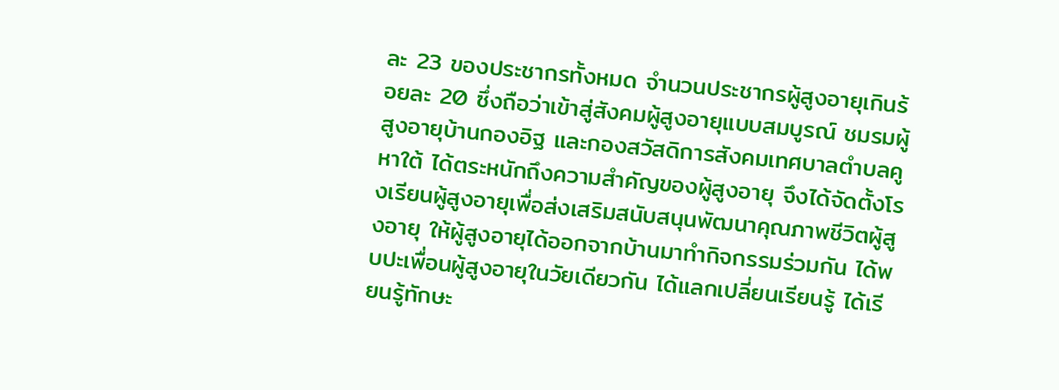ละ 23 ของประชากรทั้งหมด จำนวนประชากรผู้สูงอายุเกินร้อยละ 20 ซึ่งถือว่าเข้าสู่สังคมผู้สูงอายุแบบสมบูรณ์ ชมรมผู้สูงอายุบ้านกองอิฐ และกองสวัสดิการสังคมเทศบาลตำบลคูหาใต้ ได้ตระหนักถึงความสำคัญของผู้สูงอายุ จึงได้จัดตั้งโรงเรียนผู้สูงอายุเพื่อส่งเสริมสนับสนุนพัฒนาคุณภาพชีวิตผู้สูงอายุ ให้ผู้สูงอายุได้ออกจากบ้านมาทำกิจกรรมร่วมกัน ได้พบปะเพื่อนผู้สูงอายุในวัยเดียวกัน ได้แลกเปลี่ยนเรียนรู้ ได้เรียนรู้ทักษะ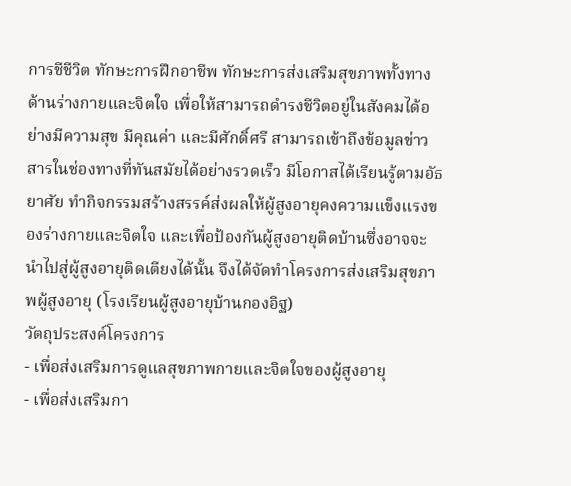การชีชีวิต ทักษะการฝึกอาชีพ ทักษะการส่งเสริมสุขภาพทั้งทางด้านร่างกายและจิตใจ เพื่อให้สามารถดำรงชีวิตอยู่ในสังคมได้อย่างมีความสุข มีคุณค่า และมีศักดิ์ศรี สามารถเข้าถึงข้อมูลข่าวสารในช่องทางที่ทันสมัยได้อย่างรวดเร็ว มีโอกาสได้เรียนรู้ตามอัธยาศัย ทำกิจกรรมสร้างสรรค์ส่งผลให้ผู้สูงอายุคงความแข็งแรงของร่างกายและจิตใจ และเพื่อป้องกันผู้สูงอายุติดบ้านซึ่งอาจจะนำไปสู่ผู้สูงอายุติดเตียงได้นั้น จึงได้จัดทำโครงการส่งเสริมสุขภาพผู้สูงอายุ (โรงเรียนผู้สูงอายุบ้านกองอิฐ)
วัตถุประสงค์โครงการ
- เพื่อส่งเสริมการดูแลสุขภาพกายและจิตใจของผู้สูงอายุ
- เพื่อส่งเสริมกา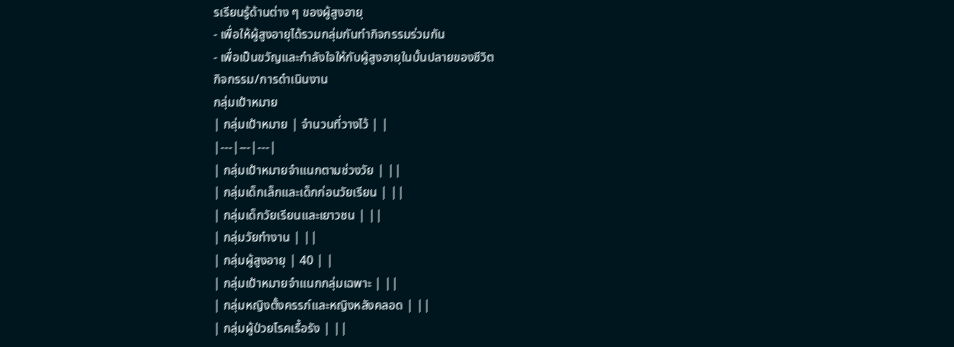รเรียนรู้ด้านต่าง ๆ ของผู้สูงอายุ
- เพื่อให้ผู้สูงอายุได้รวมกลุ่มกันทำกิจกรรมร่วมกัน
- เพื่อเป็นขวัญและกำลังใจให้กับผู้สูงอายุในบั้นปลายของชีวิต
กิจกรรม/การดำเนินงาน
กลุ่มเป้าหมาย
| กลุ่มเป้าหมาย | จำนวนที่วางไว้ | |
|---|---|---|
| กลุ่มเป้าหมายจำแนกตามช่วงวัย | ||
| กลุ่มเด็กเล็กและเด็กก่อนวัยเรียน | ||
| กลุ่มเด็กวัยเรียนและเยาวชน | ||
| กลุ่มวัยทำงาน | ||
| กลุ่มผู้สูงอายุ | 40 | |
| กลุ่มเป้าหมายจำแนกกลุ่มเฉพาะ | ||
| กลุ่มหญิงตั้งครรภ์และหญิงหลังคลอด | ||
| กลุ่มผู้ป่วยโรคเรื้อรัง | ||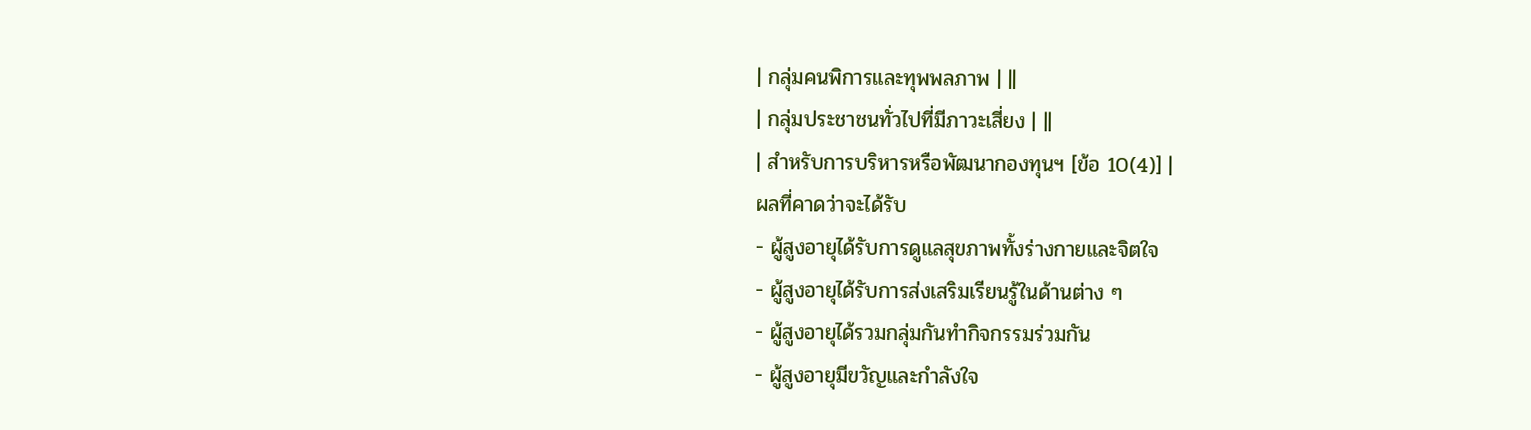| กลุ่มคนพิการและทุพพลภาพ | ||
| กลุ่มประชาชนทั่วไปที่มีภาวะเสี่ยง | ||
| สำหรับการบริหารหรือพัฒนากองทุนฯ [ข้อ 10(4)] |
ผลที่คาดว่าจะได้รับ
- ผู้สูงอายุได้รับการดูแลสุขภาพทั้งร่างกายและจิตใจ
- ผู้สูงอายุได้รับการส่งเสริมเรียนรู้ในด้านต่าง ๆ
- ผู้สูงอายุได้รวมกลุ่มกันทำกิจกรรมร่วมกัน
- ผู้สูงอายุมีขวัญและกำลังใจ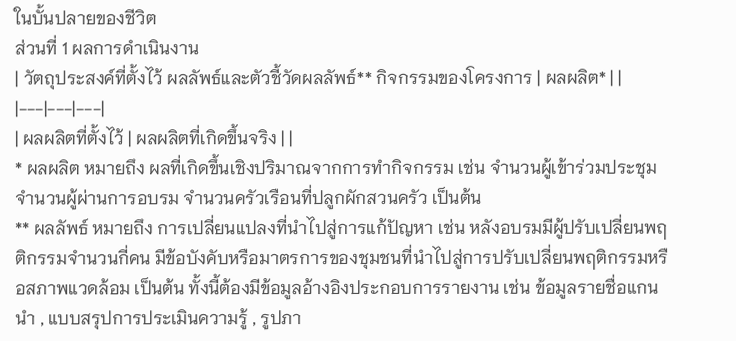ในบั้นปลายของชีวิต
ส่วนที่ 1 ผลการดำเนินงาน
| วัตถุประสงค์ที่ตั้งไว้ ผลลัพธ์และตัวชี้วัดผลลัพธ์** กิจกรรมของโครงการ | ผลผลิต* | |
|---|---|---|
| ผลผลิตที่ตั้งไว้ | ผลผลิตที่เกิดขึ้นจริง | |
* ผลผลิต หมายถึง ผลที่เกิดขึ้นเชิงปริมาณจากการทำกิจกรรม เช่น จำนวนผู้เข้าร่วมประชุม จำนวนผู้ผ่านการอบรม จำนวนครัวเรือนที่ปลูกผักสวนครัว เป็นต้น
** ผลลัพธ์ หมายถึง การเปลี่ยนแปลงที่นำไปสู่การแก้ปัญหา เช่น หลังอบรมมีผู้ปรับเปลี่ยนพฤติกรรมจำนวนกี่คน มีข้อบังคับหรือมาตรการของชุมชนที่นำไปสู่การปรับเปลี่ยนพฤติกรรมหรือสภาพแวดล้อม เป็นต้น ทั้งนี้ต้องมีข้อมูลอ้างอิงประกอบการรายงาน เช่น ข้อมูลรายชื่อแกนนำ , แบบสรุปการประเมินความรู้ , รูปภา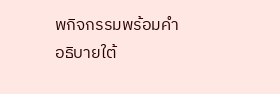พกิจกรรมพร้อมคำอธิบายใต้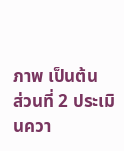ภาพ เป็นต้น
ส่วนที่ 2 ประเมินควา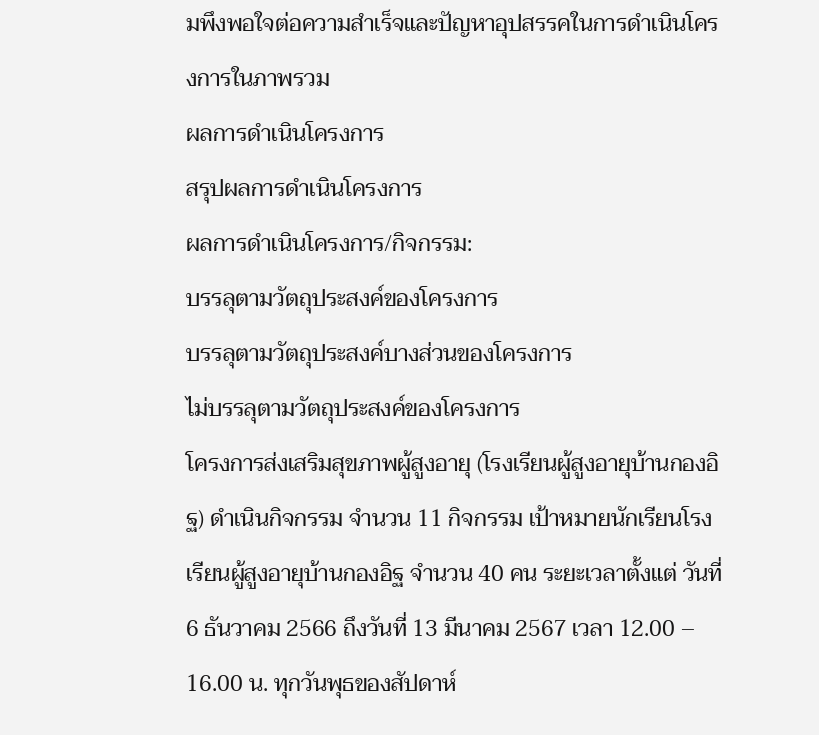มพึงพอใจต่อความสำเร็จและปัญหาอุปสรรคในการดำเนินโครงการในภาพรวม
ผลการดำเนินโครงการ
สรุปผลการดำเนินโครงการ
ผลการดำเนินโครงการ/กิจกรรม:
บรรลุตามวัตถุประสงค์ของโครงการ
บรรลุตามวัตถุประสงค์บางส่วนของโครงการ
ไม่บรรลุตามวัตถุประสงค์ของโครงการ
โครงการส่งเสริมสุขภาพผู้สูงอายุ (โรงเรียนผู้สูงอายุบ้านกองอิฐ) ดำเนินกิจกรรม จำนวน 11 กิจกรรม เป้าหมายนักเรียนโรงเรียนผู้สูงอายุบ้านกองอิฐ จำนวน 40 คน ระยะเวลาตั้งแต่ วันที่ 6 ธันวาคม 2566 ถึงวันที่ 13 มีนาคม 2567 เวลา 12.00 – 16.00 น. ทุกวันพุธของสัปดาห์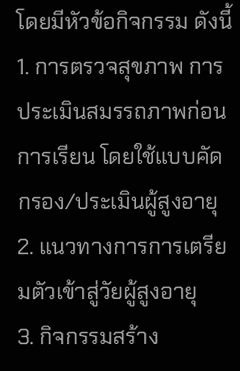โดยมีหัวข้อกิจกรรม ดังนี้
1. การตรวจสุขภาพ การประเมินสมรรถภาพก่อนการเรียน โดยใช้แบบคัดกรอง/ประเมินผู้สูงอายุ
2. แนวทางการการเตรียมตัวเข้าสู่วัยผู้สูงอายุ
3. กิจกรรมสร้าง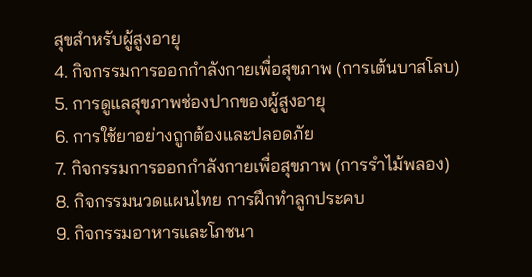สุขสำหรับผู้สูงอายุ
4. กิจกรรมการออกกำลังกายเพื่อสุขภาพ (การเต้นบาสโลบ)
5. การดูแลสุขภาพช่องปากของผู้สูงอายุ
6. การใช้ยาอย่างถูกต้องและปลอดภัย
7. กิจกรรมการออกกำลังกายเพื่อสุขภาพ (การรำไม้พลอง)
8. กิจกรรมนวดแผนไทย การฝึกทำลูกประคบ
9. กิจกรรมอาหารและโภชนา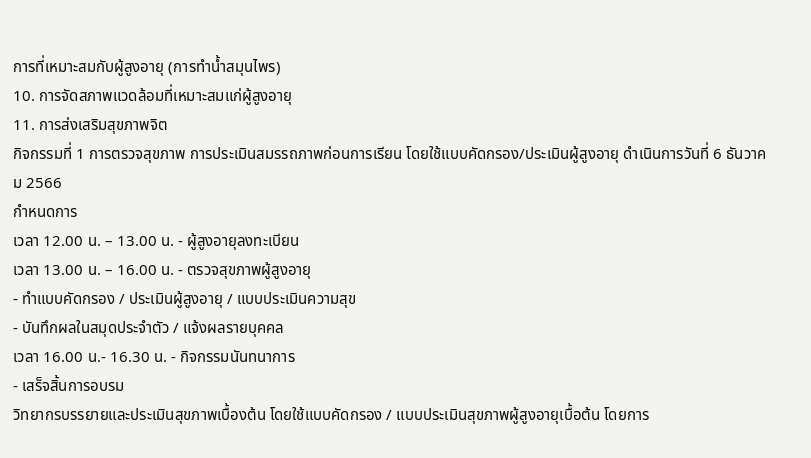การที่เหมาะสมกับผู้สูงอายุ (การทำน้ำสมุนไพร)
10. การจัดสภาพแวดล้อมที่เหมาะสมแก่ผู้สูงอายุ
11. การส่งเสริมสุขภาพจิต
กิจกรรมที่ 1 การตรวจสุขภาพ การประเมินสมรรถภาพก่อนการเรียน โดยใช้แบบคัดกรอง/ประเมินผู้สูงอายุ ดำเนินการวันที่ 6 ธันวาคม 2566
กำหนดการ
เวลา 12.00 น. – 13.00 น. - ผู้สูงอายุลงทะเบียน
เวลา 13.00 น. – 16.00 น. - ตรวจสุขภาพผู้สูงอายุ
- ทำแบบคัดกรอง / ประเมินผู้สูงอายุ / แบบประเมินความสุข
- บันทึกผลในสมุดประจำตัว / แจ้งผลรายบุคคล
เวลา 16.00 น.- 16.30 น. - กิจกรรมนันทนาการ
- เสร็จสิ้นการอบรม
วิทยากรบรรยายและประเมินสุขภาพเบื้องต้น โดยใช้แบบคัดกรอง / แบบประเมินสุขภาพผู้สูงอายุเบื้อต้น โดยการ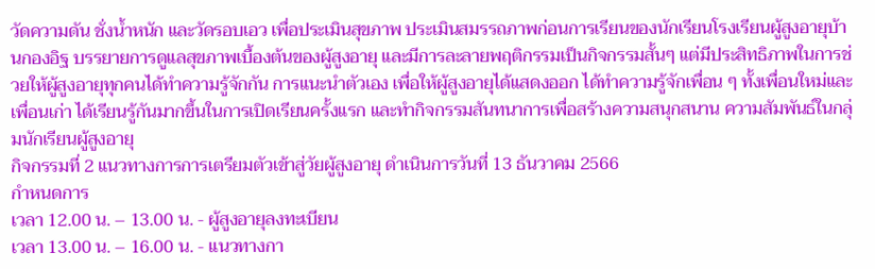วัดความดัน ชั่งน้ำหนัก และวัดรอบเอว เพื่อประเมินสุขภาพ ประเมินสมรรถภาพก่อนการเรียนของนักเรียนโรงเรียนผู้สูงอายุบ้านกองอิฐ บรรยายการดูแลสุขภาพเบื้องต้นของผู้สูงอายุ และมีการละลายพฤติกรรมเป็นกิจกรรมสั้นๆ แต่มีประสิทธิภาพในการช่วยให้ผู้สูงอายุทุกคนได้ทำความรู้จักกัน การแนะนำตัวเอง เพื่อให้ผู้สูงอายุได้แสดงออก ได้ทำความรู้จักเพื่อน ๆ ทั้งเพื่อนใหม่และเพื่อนเก่า ได้เรียนรู้กันมากขึ้นในการเปิดเรียนครั้งแรก และทำกิจกรรมสันทนาการเพื่อสร้างความสนุกสนาน ความสัมพันธ์ในกลุ่มนักเรียนผู้สูงอายุ
กิจกรรมที่ 2 แนวทางการการเตรียมตัวเข้าสู่วัยผู้สูงอายุ ดำเนินการวันที่ 13 ธันวาคม 2566
กำหนดการ
เวลา 12.00 น. – 13.00 น. - ผู้สูงอายุลงทะเบียน
เวลา 13.00 น. – 16.00 น. - แนวทางกา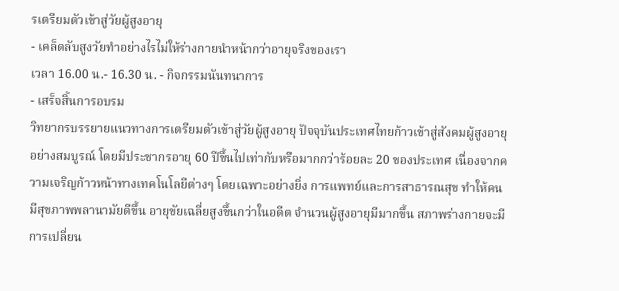รเตรียมตัวเข้าสู่วัยผู้สูงอายุ
- เคล็ดลับสูงวัยทำอย่างไรไม่ให้ร่างกายนำหน้ากว่าอายุจริงของเรา
เวลา 16.00 น.- 16.30 น. - กิจกรรมนันทนาการ
- เสร็จสิ้นการอบรม
วิทยากรบรรยายแนวทางการเตรียมตัวเข้าสู่วัยผู้สูงอายุ ปัจจุบันประเทศไทยก้าวเข้าสู่สังคมผู้สูงอายุอย่างสมบูรณ์ โดยมีประชากรอายุ 60 ปีขึ้นไปเท่ากับหรือมากกว่าร้อยละ 20 ของประเทศ เนื่องจากความเจริญก้าวหน้าทางเทคโนโลยีต่างๆ โดยเฉพาะอย่างยิ่ง การแพทย์และการสาธารณสุข ทำให้คนมีสุขภาพพลานามัยดีขึ้น อายุขัยเฉลี่ยสูงขึ้นกว่าในอดีต จำนวนผู้สูงอายุมีมากขึ้น สภาพร่างกายจะมีการเปลี่ยน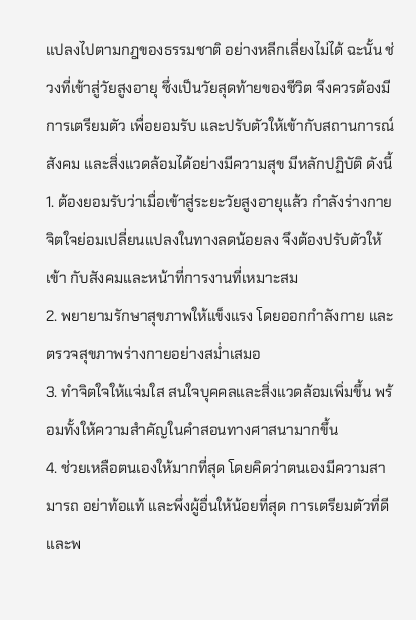แปลงไปตามกฎของธรรมชาติ อย่างหลีกเลี่ยงไม่ได้ ฉะนั้น ช่วงที่เข้าสู่วัยสูงอายุ ซึ่งเป็นวัยสุดท้ายของชีวิต จึงควรต้องมีการเตรียมตัว เพื่อยอมรับ และปรับตัวให้เข้ากับสถานการณ์ สังคม และสิ่งแวดล้อมได้อย่างมีความสุข มีหลักปฏิบัติ ดังนี้
1. ต้องยอมรับว่าเมื่อเข้าสู่ระยะวัยสูงอายุแล้ว กำลังร่างกาย จิตใจย่อมเปลี่ยนแปลงในทางลดน้อยลง จึงต้องปรับตัวให้เข้า กับสังคมและหน้าที่การงานที่เหมาะสม
2. พยายามรักษาสุขภาพให้แข็งแรง โดยออกกำลังกาย และตรวจสุขภาพร่างกายอย่างสม่ำเสมอ
3. ทำจิตใจให้แจ่มใส สนใจบุคคลและสิ่งแวดล้อมเพิ่มขึ้น พร้อมทั้งให้ความสำคัญในคำสอนทางศาสนามากขึ้น
4. ช่วยเหลือตนเองให้มากที่สุด โดยคิดว่าตนเองมีความสามารถ อย่าท้อแท้ และพึ่งผู้อื่นให้น้อยที่สุด การเตรียมตัวที่ดีและพ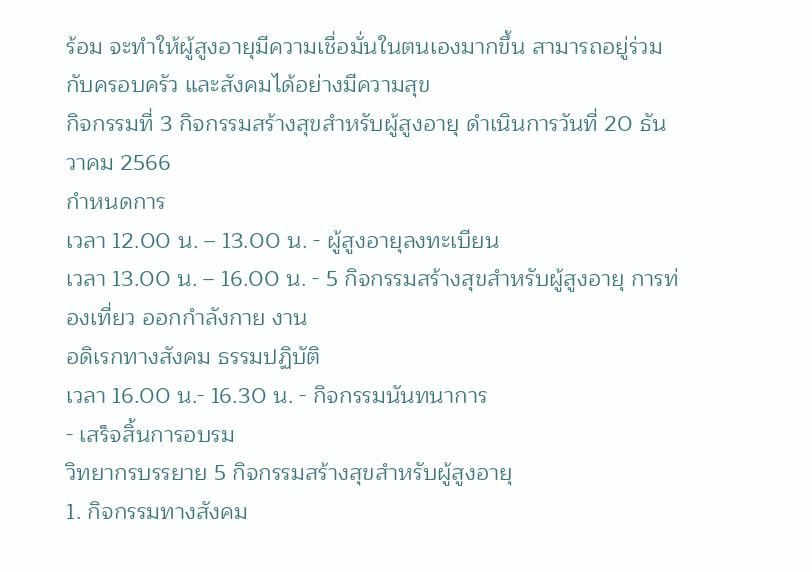ร้อม จะทำให้ผู้สูงอายุมีความเชื่อมั่นในตนเองมากขึ้น สามารถอยู่ร่วมกับครอบครัว และสังคมได้อย่างมีความสุข
กิจกรรมที่ 3 กิจกรรมสร้างสุขสำหรับผู้สูงอายุ ดำเนินการวันที่ 20 ธันวาคม 2566
กำหนดการ
เวลา 12.00 น. – 13.00 น. - ผู้สูงอายุลงทะเบียน
เวลา 13.00 น. – 16.00 น. - 5 กิจกรรมสร้างสุขสำหรับผู้สูงอายุ การท่องเที่ยว ออกกำลังกาย งาน
อดิเรกทางสังคม ธรรมปฏิบัติ
เวลา 16.00 น.- 16.30 น. - กิจกรรมนันทนาการ
- เสร็จสิ้นการอบรม
วิทยากรบรรยาย 5 กิจกรรมสร้างสุขสำหรับผู้สูงอายุ
1. กิจกรรมทางสังคม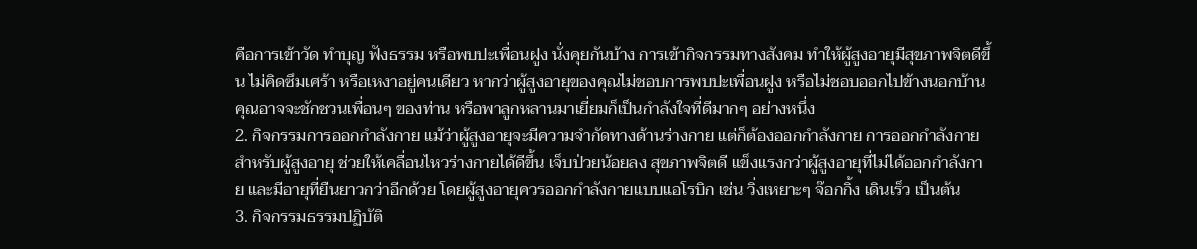คือการเข้าวัด ทำบุญ ฟังธรรม หรือพบปะเพื่อนฝูง นั่งคุยกันบ้าง การเข้ากิจกรรมทางสังคม ทำให้ผู้สูงอายุมีสุขภาพจิตดีขึ้น ไม่คิดซึมเศร้า หรือเหงาอยู่คนเดียว หากว่าผู้สูงอายุของคุณไม่ชอบการพบปะเพื่อนฝูง หรือไม่ชอบออกไปข้างนอกบ้าน คุณอาจจะชักชวนเพื่อนๆ ของท่าน หรือพาลูกหลานมาเยี่ยมก็เป็นกำลังใจที่ดีมากๆ อย่างหนึ่ง
2. กิจกรรมการออกกำลังกาย แม้ว่าผู้สูงอายุจะมีความจำกัดทางด้านร่างกาย แต่ก็ต้องออกกำลังกาย การออกกำลังกายสำหรับผู้สูงอายุ ช่วยให้เคลื่อนไหวร่างกายได้ดีขึ้น เจ็บป่วยน้อยลง สุขภาพจิตดี แข็งแรงกว่าผู้สูงอายุที่ไม่ได้ออกกำลังกาย และมีอายุที่ยืนยาวกว่าอีกด้วย โดยผู้สูงอายุควรออกกำลังกายแบบแอโรบิก เช่น วิ่งเหยาะๆ จ๊อกกิ้ง เดินเร็ว เป็นต้น
3. กิจกรรมธรรมปฏิบัติ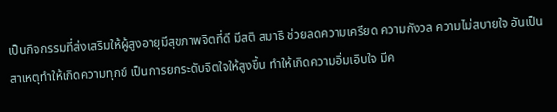เป็นกิจกรรมที่ส่งเสริมให้ผู้สูงอายุมีสุขภาพจิตที่ดี มีสติ สมาธิ ช่วยลดความเครียด ความกังวล ความไม่สบายใจ อันเป็นสาเหตุทำให้เกิดความทุกข์ เป็นการยกระดับจิตใจให้สูงขึ้น ทำให้เกิดความอิ่มเอิบใจ มีค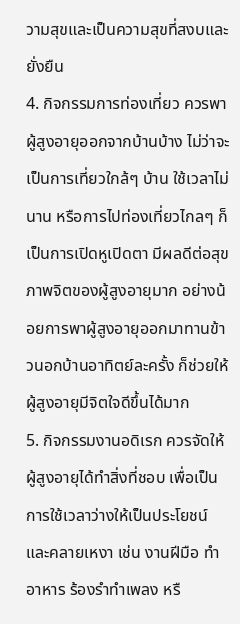วามสุขและเป็นความสุขที่สงบและยั่งยืน
4. กิจกรรมการท่องเที่ยว ควรพาผู้สูงอายุออกจากบ้านบ้าง ไม่ว่าจะเป็นการเที่ยวใกล้ๆ บ้าน ใช้เวลาไม่นาน หรือการไปท่องเที่ยวไกลๆ ก็เป็นการเปิดหูเปิดตา มีผลดีต่อสุขภาพจิตของผู้สูงอายุมาก อย่างน้อยการพาผู้สูงอายุออกมาทานข้าวนอกบ้านอาทิตย์ละครั้ง ก็ช่วยให้ผู้สูงอายุมีจิตใจดีขึ้นได้มาก
5. กิจกรรมงานอดิเรก ควรจัดให้ผู้สูงอายุได้ทำสิ่งที่ชอบ เพื่อเป็นการใช้เวลาว่างให้เป็นประโยชน์ และคลายเหงา เช่น งานฝีมือ ทำอาหาร ร้องรำทำเพลง หรื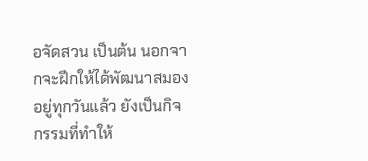อจัดสวน เป็นต้น นอกจากจะฝึกให้ได้พัฒนาสมองอยู่ทุกวันแล้ว ยังเป็นกิจกรรมที่ทำให้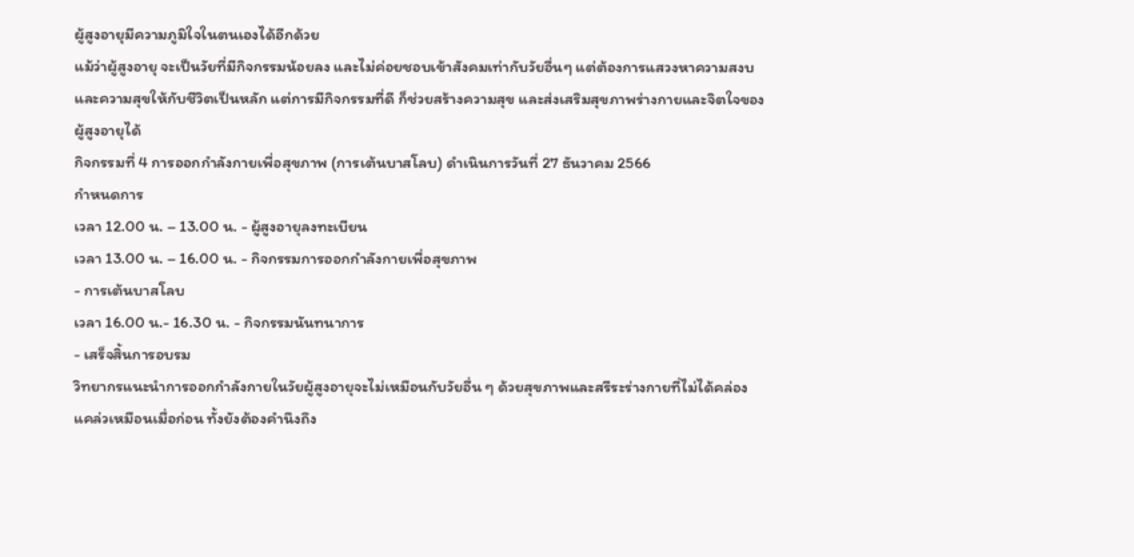ผู้สูงอายุมีความภูมิใจในตนเองได้อีกด้วย
แม้ว่าผู้สูงอายุ จะเป็นวัยที่มีกิจกรรมน้อยลง และไม่ค่อยชอบเข้าสังคมเท่ากับวัยอื่นๆ แต่ต้องการแสวงหาความสงบ และความสุขให้กับชีวิตเป็นหลัก แต่การมีกิจกรรมที่ดี ก็ช่วยสร้างความสุข และส่งเสริมสุขภาพร่างกายและจิตใจของผู้สูงอายุได้
กิจกรรมที่ 4 การออกกำลังกายเพื่อสุขภาพ (การเต้นบาสโลบ) ดำเนินการวันที่ 27 ธันวาคม 2566
กำหนดการ
เวลา 12.00 น. – 13.00 น. - ผู้สูงอายุลงทะเบียน
เวลา 13.00 น. – 16.00 น. - กิจกรรมการออกกำลังกายเพื่อสุขภาพ
- การเต้นบาสโลบ
เวลา 16.00 น.- 16.30 น. - กิจกรรมนันทนาการ
- เสร็จสิ้นการอบรม
วิทยากรแนะนำการออกกำลังกายในวัยผู้สูงอายุจะไม่เหมือนกับวัยอื่น ๆ ด้วยสุขภาพและสรีระร่างกายที่ไม่ได้คล่องแคล่วเหมือนเมื่อก่อน ทั้งยังต้องคำนึงถึง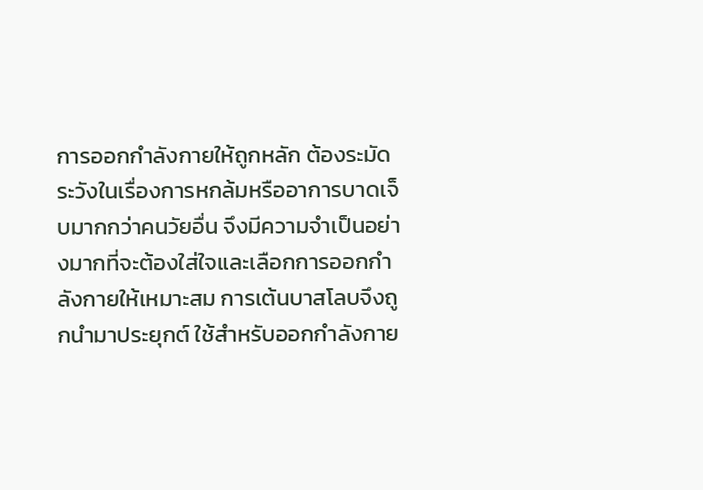การออกกำลังกายให้ถูกหลัก ต้องระมัดระวังในเรื่องการหกล้มหรืออาการบาดเจ็บมากกว่าคนวัยอื่น จึงมีความจำเป็นอย่างมากที่จะต้องใส่ใจและเลือกการออกกำลังกายให้เหมาะสม การเต้นบาสโลบจึงถูกนำมาประยุกต์ ใช้สำหรับออกกำลังกาย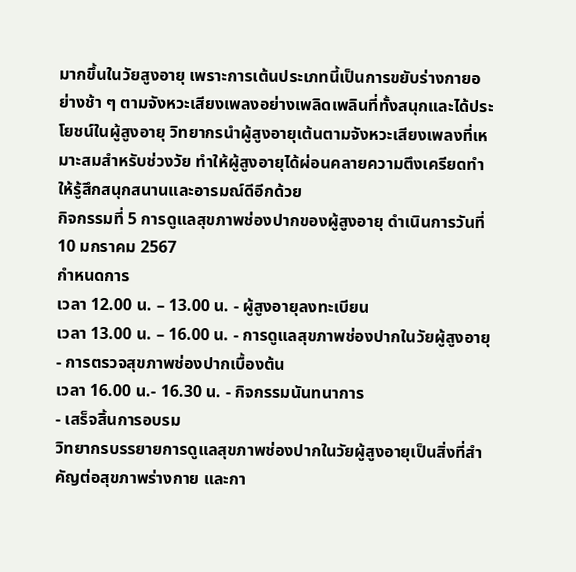มากขึ้นในวัยสูงอายุ เพราะการเต้นประเภทนี้เป็นการขยับร่างกายอย่างช้า ๆ ตามจังหวะเสียงเพลงอย่างเพลิดเพลินที่ทั้งสนุกและได้ประโยชน์ในผู้สูงอายุ วิทยากรนำผู้สูงอายุเต้นตามจังหวะเสียงเพลงที่เหมาะสมสำหรับช่วงวัย ทำให้ผู้สูงอายุได้ผ่อนคลายความตึงเครียดทำให้รู้สึกสนุกสนานและอารมณ์ดีอีกด้วย
กิจกรรมที่ 5 การดูแลสุขภาพช่องปากของผู้สูงอายุ ดำเนินการวันที่ 10 มกราคม 2567
กำหนดการ
เวลา 12.00 น. – 13.00 น. - ผู้สูงอายุลงทะเบียน
เวลา 13.00 น. – 16.00 น. - การดูแลสุขภาพช่องปากในวัยผู้สูงอายุ
- การตรวจสุขภาพช่องปากเบื้องต้น
เวลา 16.00 น.- 16.30 น. - กิจกรรมนันทนาการ
- เสร็จสิ้นการอบรม
วิทยากรบรรยายการดูแลสุขภาพช่องปากในวัยผู้สูงอายุเป็นสิ่งที่สำคัญต่อสุขภาพร่างกาย และกา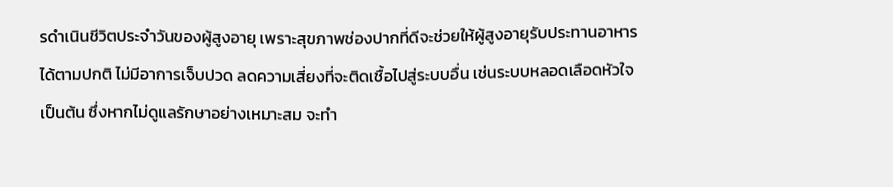รดำเนินชีวิตประจำวันของผู้สูงอายุ เพราะสุขภาพช่องปากที่ดีจะช่วยให้ผู้สูงอายุรับประทานอาหารได้ตามปกติ ไม่มีอาการเจ็บปวด ลดความเสี่ยงที่จะติดเชื้อไปสู่ระบบอื่น เช่นระบบหลอดเลือดหัวใจ เป็นต้น ซึ่งหากไม่ดูแลรักษาอย่างเหมาะสม จะทำ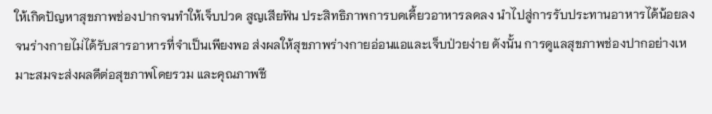ให้เกิดปัญหาสุขภาพช่องปากจนทำให้เจ็บปวด สูญเสียฟัน ประสิทธิภาพการบดเคี้ยวอาหารลดลง นำไปสู่การรับประทานอาหารได้น้อยลง จนร่างกายไม่ได้รับสารอาหารที่จำเป็นเพียงพอ ส่งผลให้สุขภาพร่างกายอ่อนแอและเจ็บป่วยง่าย ดังนั้น การดูแลสุขภาพช่องปากอย่างเหมาะสมจะส่งผลดีต่อสุขภาพโดยรวม และคุณภาพชี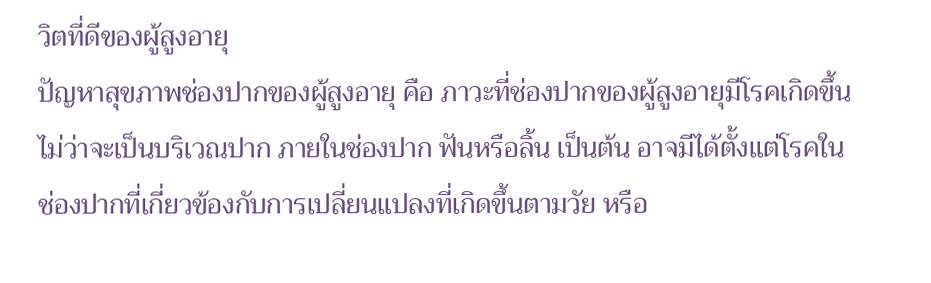วิตที่ดีของผู้สูงอายุ
ปัญหาสุขภาพช่องปากของผู้สูงอายุ คือ ภาวะที่ช่องปากของผู้สูงอายุมีโรคเกิดขึ้นไม่ว่าจะเป็นบริเวณปาก ภายในช่องปาก ฟันหรือลิ้น เป็นต้น อาจมีได้ตั้งแต่โรคในช่องปากที่เกี่ยวข้องกับการเปลี่ยนแปลงที่เกิดขึ้นตามวัย หรือ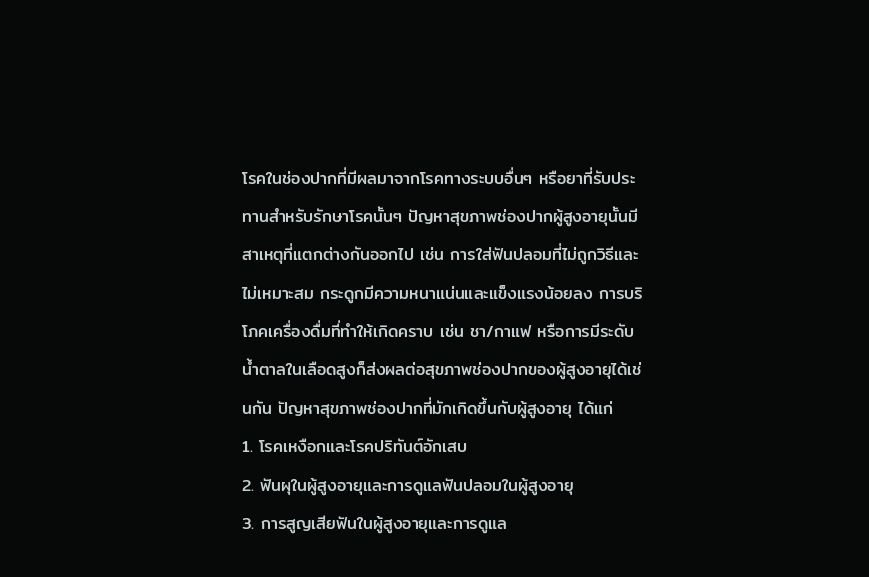โรคในช่องปากที่มีผลมาจากโรคทางระบบอื่นๆ หรือยาที่รับประทานสำหรับรักษาโรคนั้นๆ ปัญหาสุขภาพช่องปากผู้สูงอายุนั้นมีสาเหตุที่แตกต่างกันออกไป เช่น การใส่ฟันปลอมที่ไม่ถูกวิธีและไม่เหมาะสม กระดูกมีความหนาแน่นและแข็งแรงน้อยลง การบริโภคเครื่องดื่มที่ทำให้เกิดคราบ เช่น ชา/กาแฟ หรือการมีระดับน้ำตาลในเลือดสูงก็ส่งผลต่อสุขภาพช่องปากของผู้สูงอายุได้เช่นกัน ปัญหาสุขภาพช่องปากที่มักเกิดขึ้นกับผู้สูงอายุ ได้แก่
1. โรคเหงือกและโรคปริทันต์อักเสบ
2. ฟันผุในผู้สูงอายุและการดูแลฟันปลอมในผู้สูงอายุ
3. การสูญเสียฟันในผู้สูงอายุและการดูแล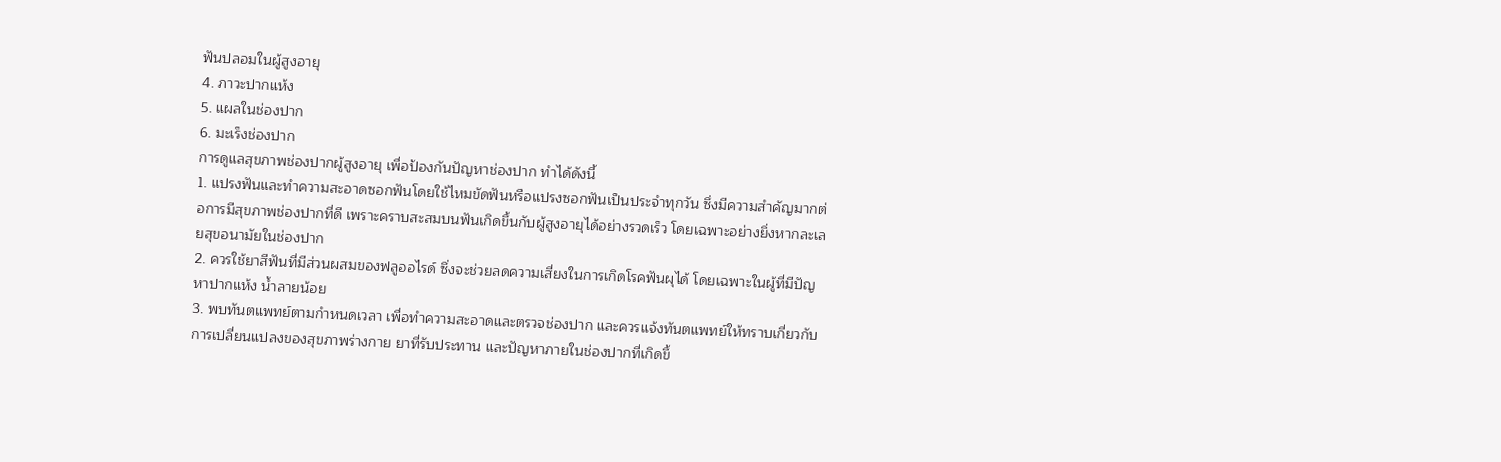ฟันปลอมในผู้สูงอายุ
4. ภาวะปากแห้ง
5. แผลในช่องปาก
6. มะเร็งช่องปาก
การดูแลสุขภาพช่องปากผู้สูงอายุ เพื่อป้องกันปัญหาช่องปาก ทำได้ดังนี้
1. แปรงฟันและทำความสะอาดซอกฟันโดยใช้ไหมขัดฟันหรือแปรงซอกฟันเป็นประจำทุกวัน ซึ่งมีความสำคัญมากต่อการมีสุขภาพช่องปากที่ดี เพราะคราบสะสมบนฟันเกิดขึ้นกับผู้สูงอายุได้อย่างรวดเร็ว โดยเฉพาะอย่างยิ่งหากละเลยสุขอนามัยในช่องปาก
2. ควรใช้ยาสีฟันที่มีส่วนผสมของฟลูออไรด์ ซึ่งจะช่วยลดความเสี่ยงในการเกิดโรคฟันผุได้ โดยเฉพาะในผู้ที่มีปัญหาปากแห้ง น้ำลายน้อย
3. พบทันตแพทย์ตามกำหนดเวลา เพื่อทำความสะอาดและตรวจช่องปาก และควรแจ้งทันตแพทย์ให้ทราบเกี่ยวกับการเปลี่ยนแปลงของสุขภาพร่างกาย ยาที่รับประทาน และปัญหาภายในช่องปากที่เกิดขึ้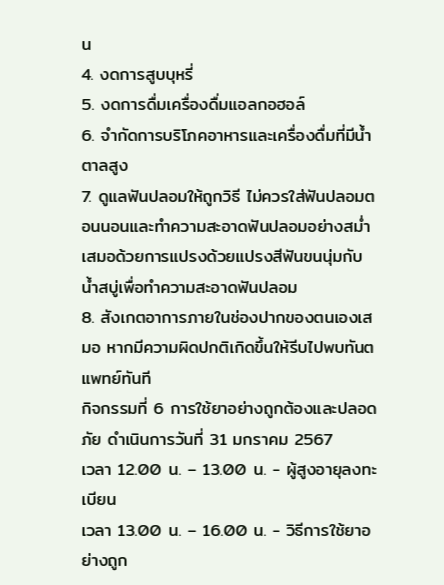น
4. งดการสูบบุหรี่
5. งดการดื่มเครื่องดื่มแอลกอฮอล์
6. จำกัดการบริโภคอาหารและเครื่องดื่มที่มีน้ำตาลสูง
7. ดูแลฟันปลอมให้ถูกวิธี ไม่ควรใส่ฟันปลอมตอนนอนและทำความสะอาดฟันปลอมอย่างสม่ำเสมอด้วยการแปรงด้วยแปรงสีฟันขนนุ่มกับน้ำสบู่เพื่อทำความสะอาดฟันปลอม
8. สังเกตอาการภายในช่องปากของตนเองเสมอ หากมีความผิดปกติเกิดขึ้นให้รีบไปพบทันตแพทย์ทันที
กิจกรรมที่ 6 การใช้ยาอย่างถูกต้องและปลอดภัย ดำเนินการวันที่ 31 มกราคม 2567
เวลา 12.00 น. – 13.00 น. - ผู้สูงอายุลงทะเบียน
เวลา 13.00 น. – 16.00 น. - วิธีการใช้ยาอย่างถูก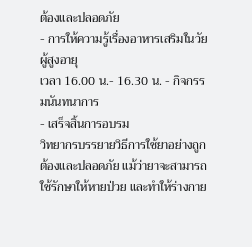ต้องและปลอดภัย
- การให้ความรู้เรื่องอาหารเสริมในวัยผู้สูงอายุ
เวลา 16.00 น.- 16.30 น. - กิจกรรมนันทนาการ
- เสร็จสิ้นการอบรม
วิทยากรบรรยายวิธีการใช้ยาอย่างถูกต้องและปลอดภัย แม้ว่ายาจะสามารถใช้รักษาให้หายป่วย และทำให้ร่างกาย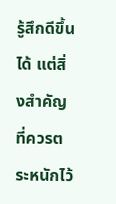รู้สึกดีขึ้นได้ แต่สิ่งสำคัญที่ควรตระหนักไว้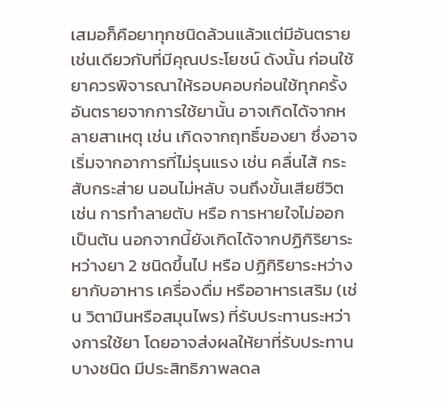เสมอก็คือยาทุกชนิดล้วนแล้วแต่มีอันตราย เช่นเดียวกับที่มีคุณประโยชน์ ดังนั้น ก่อนใช้ยาควรพิจารณาให้รอบคอบก่อนใช้ทุกครั้งอันตรายจากการใช้ยานั้น อาจเกิดได้จากหลายสาเหตุ เช่น เกิดจากฤทธิ์ของยา ซึ่งอาจเริ่มจากอาการที่ไม่รุนแรง เช่น คลื่นไส้ กระสับกระส่าย นอนไม่หลับ จนถึงขั้นเสียชีวิต เช่น การทำลายตับ หรือ การหายใจไม่ออก เป็นต้น นอกจากนี้ยังเกิดได้จากปฏิกิริยาระหว่างยา 2 ชนิดขึ้นไป หรือ ปฏิกิริยาระหว่างยากับอาหาร เครื่องดื่ม หรืออาหารเสริม (เช่น วิตามินหรือสมุนไพร) ที่รับประทานระหว่างการใช้ยา โดยอาจส่งผลให้ยาที่รับประทานบางชนิด มีประสิทธิภาพลดล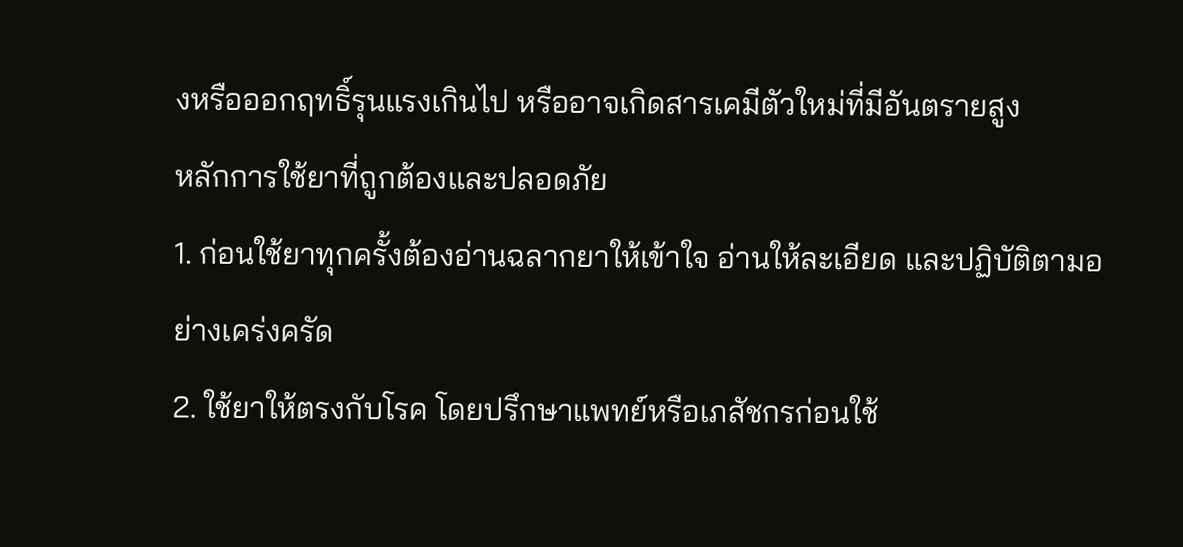งหรือออกฤทธิ์รุนแรงเกินไป หรืออาจเกิดสารเคมีตัวใหม่ที่มีอันตรายสูง
หลักการใช้ยาที่ถูกต้องและปลอดภัย
1. ก่อนใช้ยาทุกครั้งต้องอ่านฉลากยาให้เข้าใจ อ่านให้ละเอียด และปฏิบัติตามอย่างเคร่งครัด
2. ใช้ยาให้ตรงกับโรค โดยปรึกษาแพทย์หรือเภสัชกรก่อนใช้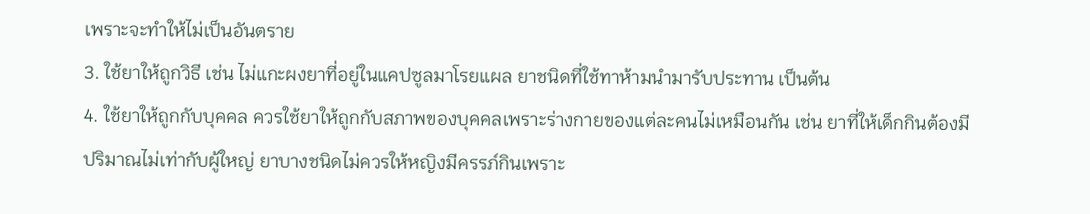เพราะจะทำให้ไม่เป็นอันตราย
3. ใช้ยาให้ถูกวิธี เช่น ไม่แกะผงยาที่อยู่ในแคปซูลมาโรยแผล ยาชนิดที่ใช้ทาห้ามนำมารับประทาน เป็นต้น
4. ใช้ยาให้ถูกกับบุคคล ควรใช้ยาให้ถูกกับสภาพของบุคคลเพราะร่างกายของแต่ละคนไม่เหมือนกัน เช่น ยาที่ให้เด็กกินต้องมีปริมาณไม่เท่ากับผู้ใหญ่ ยาบางชนิดไม่ควรให้หญิงมีครรภ์กินเพราะ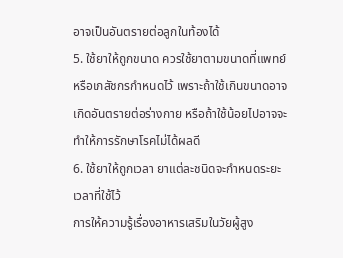อาจเป็นอันตรายต่อลูกในท้องได้
5. ใช้ยาให้ถูกขนาด ควรใช้ยาตามขนาดที่แพทย์หรือเภสัชกรกำหนดไว้ เพราะถ้าใช้เกินขนาดอาจเกิดอันตรายต่อร่างกาย หรือถ้าใช้น้อยไปอาจจะทำให้การรักษาโรคไม่ได้ผลดี
6. ใช้ยาให้ถูกเวลา ยาแต่ละชนิดจะกำหนดระยะเวลาที่ใช้ไว้
การให้ความรู้เรื่องอาหารเสริมในวัยผู้สูง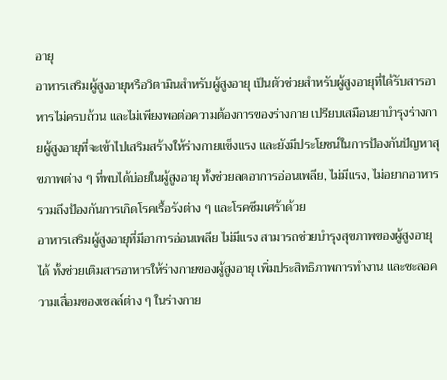อายุ
อาหารเสริมผู้สูงอายุหรือวิตามินสำหรับผู้สูงอายุ เป็นตัวช่วยสำหรับผู้สูงอายุที่ได้รับสารอาหารไม่ครบถ้วน และไม่เพียงพอต่อความต้องการของร่างกาย เปรียบเสมือนยาบํารุงร่างกายผู้สูงอายุที่จะเข้าไปเสริมสร้างให้ร่างกายแข็งแรง และยังมีประโยชน์ในการป้องกันปัญหาสุขภาพต่าง ๆ ที่พบได้บ่อยในผู้สูงอายุ ทั้งช่วยลดอาการอ่อนเพลีย, ไม่มีแรง, ไม่อยากอาหาร รวมถึงป้องกันการเกิดโรคเรื้อรังต่าง ๆ และโรคซึมเศร้าด้วย
อาหารเสริมผู้สูงอายุที่มีอาการอ่อนเพลีย ไม่มีแรง สามารถช่วยบำรุงสุขภาพของผู้สูงอายุได้ ทั้งช่วยเติมสารอาหารให้ร่างกายของผู้สูงอายุ เพิ่มประสิทธิภาพการทำงาน และชะลอความเสื่อมของเซลล์ต่าง ๆ ในร่างกาย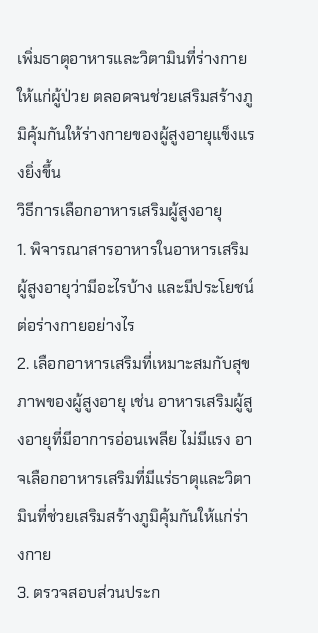เพิ่มธาตุอาหารและวิตามินที่ร่างกายให้แก่ผู้ป่วย ตลอดจนช่วยเสริมสร้างภูมิคุ้มกันให้ร่างกายของผู้สูงอายุแข็งแรงยิ่งขึ้น
วิธีการเลือกอาหารเสริมผู้สูงอายุ
1. พิจารณาสารอาหารในอาหารเสริมผู้สูงอายุว่ามีอะไรบ้าง และมีประโยชน์ต่อร่างกายอย่างไร
2. เลือกอาหารเสริมที่เหมาะสมกับสุขภาพของผู้สูงอายุ เช่น อาหารเสริมผู้สูงอายุที่มีอาการอ่อนเพลีย ไม่มีแรง อาจเลือกอาหารเสริมที่มีแร่ธาตุและวิตามินที่ช่วยเสริมสร้างภูมิคุ้มกันให้แก่ร่างกาย
3. ตรวจสอบส่วนประก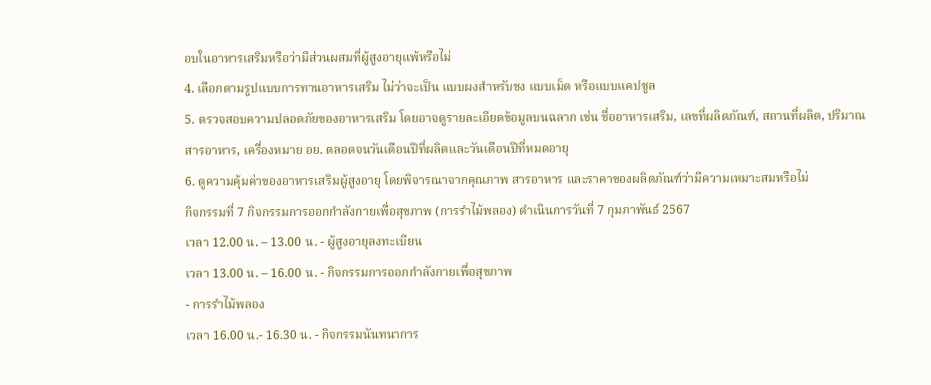อบในอาหารเสริมหรือว่ามีส่วนผสมที่ผู้สูงอายุแพ้หรือไม่
4. เลือกตามรูปแบบการทานอาหารเสริม ไม่ว่าจะเป็น แบบผงสำหรับชง แบบเม็ด หรือแบบแคปซูล
5. ตรวจสอบความปลอดภัยของอาหารเสริม โดยอาจดูรายละเอียดข้อมูลบนฉลาก เช่น ชื่ออาหารเสริม, เลขที่ผลิตภัณฑ์, สถานที่ผลิต, ปริมาณสารอาหาร, เครื่องหมาย อย. ตลอดจนวันเดือนปีที่ผลิตและวันเดือนปีที่หมดอายุ
6. ดูความคุ้มค่าของอาหารเสริมผู้สูงอายุ โดยพิจารณาจากคุณภาพ สารอาหาร และราคาของผลิตภัณฑ์ว่ามีความเหมาะสมหรือไม่
กิจกรรมที่ 7 กิจกรรมการออกกำลังกายเพื่อสุขภาพ (การรำไม้พลอง) ดำเนินการวันที่ 7 กุมภาพันธ์ 2567
เวลา 12.00 น. – 13.00 น. - ผู้สูงอายุลงทะเบียน
เวลา 13.00 น. – 16.00 น. - กิจกรรมการออกกำลังกายเพื่อสุขภาพ
- การรำไม้พลอง
เวลา 16.00 น.- 16.30 น. - กิจกรรมนันทนาการ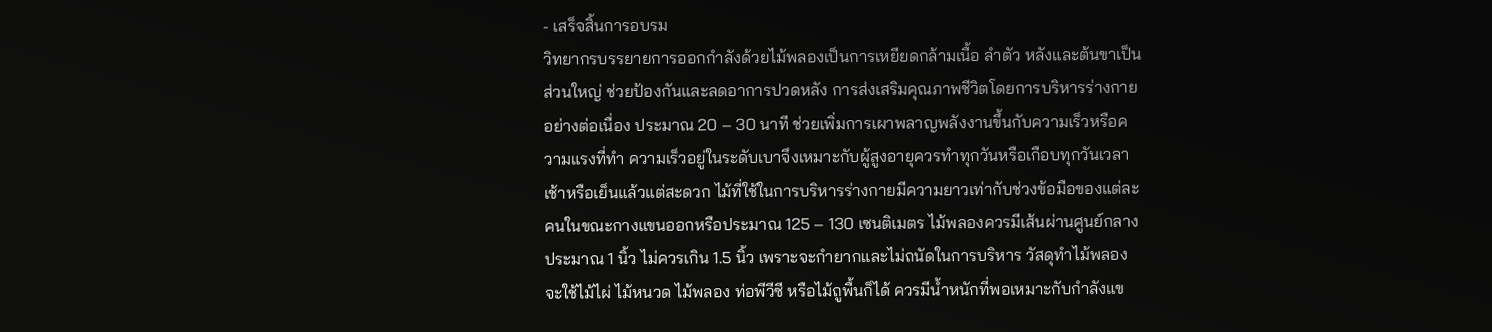- เสร็จสิ้นการอบรม
วิทยากรบรรยายการออกกำลังด้วยไม้พลองเป็นการเหยียดกล้ามเนื้อ ลำตัว หลังและต้นขาเป็นส่วนใหญ่ ช่วยป้องกันและลดอาการปวดหลัง การส่งเสริมคุณภาพชีวิตโดยการบริหารร่างกายอย่างต่อเนื่อง ประมาณ 20 – 30 นาที ช่วยเพิ่มการเผาพลาญพลังงานขึ้นกับความเร็วหรือความแรงที่ทำ ความเร็วอยู่ในระดับเบาจึงเหมาะกับผู้สูงอายุควรทำทุกวันหรือเกือบทุกวันเวลาเช้าหรือเย็นแล้วแต่สะดวก ไม้ที่ใช้ในการบริหารร่างกายมีความยาวเท่ากับช่วงข้อมือของแต่ละคนในขณะกางแขนออกหรือประมาณ 125 – 130 เซนติเมตร ไม้พลองควรมีเส้นผ่านศูนย์กลางประมาณ 1 นิ้ว ไม่ควรเกิน 1.5 นิ้ว เพราะจะกำยากและไม่ถนัดในการบริหาร วัสดุทำไม้พลองจะใช้ไม้ไผ่ ไม้หนวด ไม้พลอง ท่อพีวีซี หรือไม้ถูพื้นก็ได้ ควรมีน้ำหนักที่พอเหมาะกับกำลังแข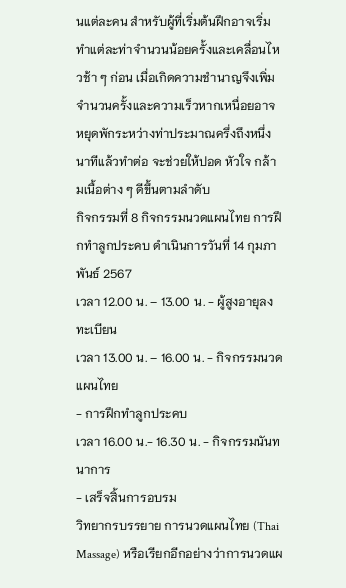นแต่ละคน สำหรับผู้ที่เริ่มต้นฝึกอาจเริ่มทำแต่ละท่าจำนวนน้อยครั้งและเคลื่อนไหวช้า ๆ ก่อน เมื่อเกิดความชำนาญจึงเพิ่มจำนวนครั้งและความเร็วหากเหนื่อยอาจหยุดพักระหว่างท่าประมาณครึ่งถึงหนึ่งนาทีแล้วทำต่อ จะช่วยให้ปอด หัวใจ กล้ามเนื้อต่าง ๆ ดีขึ้นตามลำดับ
กิจกรรมที่ 8 กิจกรรมนวดแผนไทย การฝึกทำลูกประคบ ดำเนินการวันที่ 14 กุมภาพันธ์ 2567
เวลา 12.00 น. – 13.00 น. - ผู้สูงอายุลงทะเบียน
เวลา 13.00 น. – 16.00 น. - กิจกรรมนวดแผนไทย
- การฝึกทำลูกประคบ
เวลา 16.00 น.- 16.30 น. - กิจกรรมนันทนาการ
- เสร็จสิ้นการอบรม
วิทยากรบรรยาย การนวดแผนไทย (Thai Massage) หรือเรียกอีกอย่างว่าการนวดแผ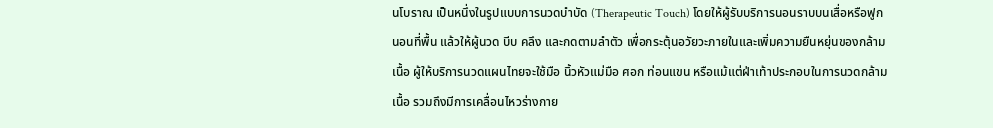นโบราณ เป็นหนึ่งในรูปแบบการนวดบำบัด (Therapeutic Touch) โดยให้ผู้รับบริการนอนราบบนเสื่อหรือฟูกนอนที่พื้น แล้วให้ผู้นวด บีบ คลึง และกดตามลำตัว เพื่อกระตุ้นอวัยวะภายในและเพิ่มความยืนหยุ่นของกล้ามเนื้อ ผู้ให้บริการนวดแผนไทยจะใช้มือ นิ้วหัวแม่มือ ศอก ท่อนแขน หรือแม้แต่ฝ่าเท้าประกอบในการนวดกล้ามเนื้อ รวมถึงมีการเคลื่อนไหวร่างกาย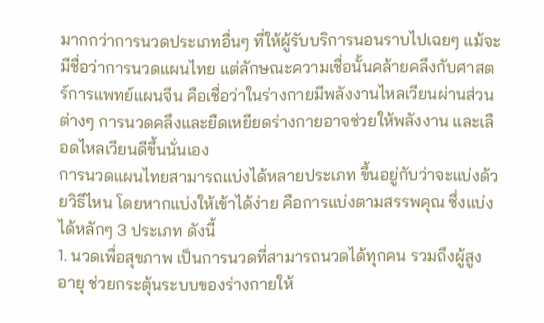มากกว่าการนวดประเภทอื่นๆ ที่ให้ผู้รับบริการนอนราบไปเฉยๆ แม้จะมีชื่อว่าการนวดแผนไทย แต่ลักษณะความเชื่อนั้นคล้ายคลึงกับศาสตร์การแพทย์แผนจีน คือเชื่อว่าในร่างกายมีพลังงานไหลเวียนผ่านส่วนต่างๆ การนวดคลึงและยืดเหยียดร่างกายอาจช่วยให้พลังงาน และเลือดไหลเวียนดีขึ้นนั่นเอง
การนวดแผนไทยสามารถแบ่งได้หลายประเภท ขึ้นอยู่กับว่าจะแบ่งด้วยวิธีไหน โดยหากแบ่งให้เข้าได้ง่าย คือการแบ่งตามสรรพคุณ ซึ่งแบ่งได้หลักๆ 3 ประเภท ดังนี้
1. นวดเพื่อสุขภาพ เป็นการนวดที่สามารถนวดได้ทุกคน รวมถึงผู้สูงอายุ ช่วยกระตุ้นระบบของร่างกายให้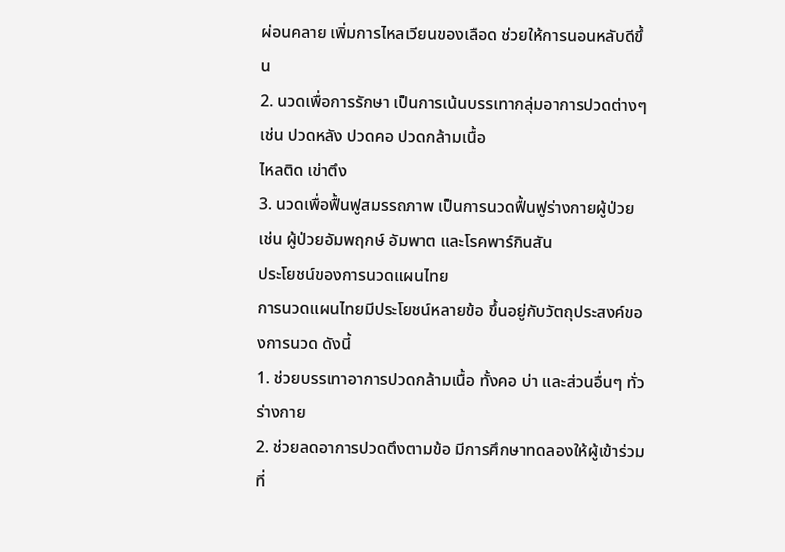ผ่อนคลาย เพิ่มการไหลเวียนของเลือด ช่วยให้การนอนหลับดีขึ้น
2. นวดเพื่อการรักษา เป็นการเน้นบรรเทากลุ่มอาการปวดต่างๆ เช่น ปวดหลัง ปวดคอ ปวดกล้ามเนื้อ
ไหลติด เข่าตึง
3. นวดเพื่อฟื้นฟูสมรรถภาพ เป็นการนวดฟื้นฟูร่างกายผู้ป่วย เช่น ผู้ป่วยอัมพฤกษ์ อัมพาต และโรคพาร์กินสัน
ประโยชน์ของการนวดแผนไทย
การนวดแผนไทยมีประโยชน์หลายข้อ ขึ้นอยู่กับวัตถุประสงค์ของการนวด ดังนี้
1. ช่วยบรรเทาอาการปวดกล้ามเนื้อ ทั้งคอ บ่า และส่วนอื่นๆ ทั่วร่างกาย
2. ช่วยลดอาการปวดตึงตามข้อ มีการศึกษาทดลองให้ผู้เข้าร่วมที่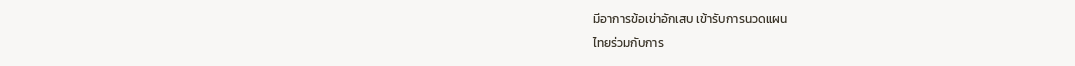มีอาการข้อเข่าอักเสบ เข้ารับการนวดแผน
ไทยร่วมกับการ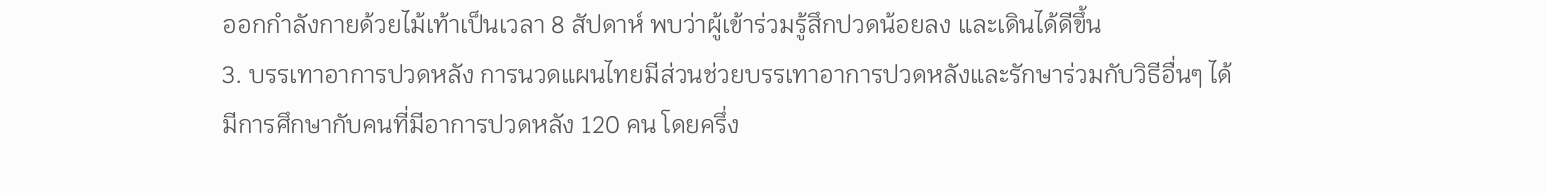ออกกำลังกายด้วยไม้เท้าเป็นเวลา 8 สัปดาห์ พบว่าผู้เข้าร่วมรู้สึกปวดน้อยลง และเดินได้ดีขึ้น
3. บรรเทาอาการปวดหลัง การนวดแผนไทยมีส่วนช่วยบรรเทาอาการปวดหลังและรักษาร่วมกับวิธีอื่นๆ ได้
มีการศึกษากับคนที่มีอาการปวดหลัง 120 คน โดยครึ่ง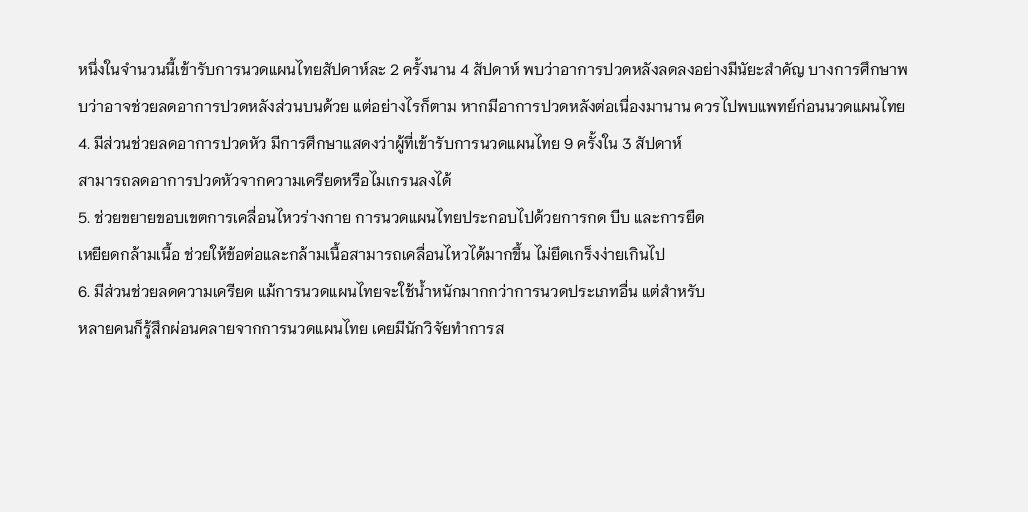หนึ่งในจำนวนนี้เข้ารับการนวดแผนไทยสัปดาห์ละ 2 ครั้งนาน 4 สัปดาห์ พบว่าอาการปวดหลังลดลงอย่างมีนัยะสำคัญ บางการศึกษาพบว่าอาจช่วยลดอาการปวดหลังส่วนบนด้วย แต่อย่างไรก็ตาม หากมีอาการปวดหลังต่อเนื่องมานาน ควรไปพบแพทย์ก่อนนวดแผนไทย
4. มีส่วนช่วยลดอาการปวดหัว มีการศึกษาแสดงว่าผู้ที่เข้ารับการนวดแผนไทย 9 ครั้งใน 3 สัปดาห์
สามารถลดอาการปวดหัวจากความเครียดหรือไมเกรนลงได้
5. ช่วยขยายขอบเขตการเคลื่อนไหวร่างกาย การนวดแผนไทยประกอบไปด้วยการกด บีบ และการยืด
เหยียดกล้ามเนื้อ ช่วยให้ข้อต่อและกล้ามเนื้อสามารถเคลื่อนไหวได้มากขึ้น ไม่ยึดเกร็งง่ายเกินไป
6. มีส่วนช่วยลดความเครียด แม้การนวดแผนไทยจะใช้น้ำหนักมากกว่าการนวดประเภทอื่น แต่สำหรับ
หลายคนก็รู้สึกผ่อนคลายจากการนวดแผนไทย เคยมีนักวิจัยทำการส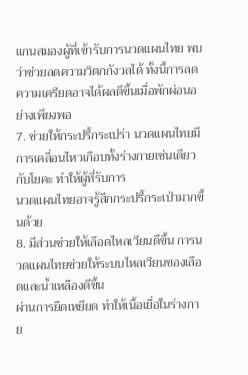แกนสมองผู้ที่เข้ารับการนวดแผนไทย พบว่าช่วยลดความวิตกกังวลได้ ทั้งนี้การลดความเครียดอาจได้ผลดีขึ้นเมื่อพักผ่อนอย่างเพียงพอ
7. ช่วยให้กระปรี้กระเปร่า นวดแผนไทยมีการเคลื่อนไหวเกือบทั้งร่างกายเช่นเดียวกับโยคะ ทำให้ผู้ที่รับการ
นวดแผนไทยอาจรู้สึกกระปรี้กระเป่ามากขึ้นด้วย
8. มีส่วนช่วยให้เลือดไหลเวียนดีขึ้น การนวดแผนไทยช่วยให้ระบบไหลเวียนของเลือดและน้ำเหลืองดีขึ้น
ผ่านการยืดเหยียด ทำให้เนื้อเยื่อในร่างกาย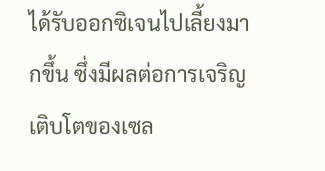ได้รับออกซิเจนไปเลี้ยงมากขึ้น ซึ่งมีผลต่อการเจริญเติบโตของเซล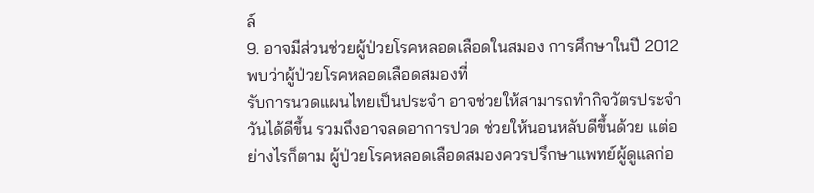ล์
9. อาจมีส่วนช่วยผู้ป่วยโรคหลอดเลือดในสมอง การศึกษาในปี 2012 พบว่าผู้ป่วยโรคหลอดเลือดสมองที่
รับการนวดแผนไทยเป็นประจำ อาจช่วยให้สามารถทำกิจวัตรประจำวันได้ดีขึ้น รวมถึงอาจลดอาการปวด ช่วยให้นอนหลับดีขึ้นด้วย แต่อย่างไรก็ตาม ผู้ป่วยโรคหลอดเลือดสมองควรปรึกษาแพทย์ผู้ดูแลก่อ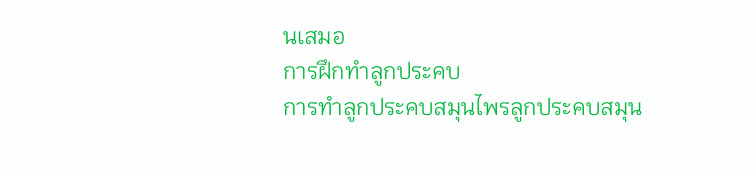นเสมอ
การฝึกทำลูกประคบ
การทำลูกประคบสมุนไพรลูกประคบสมุน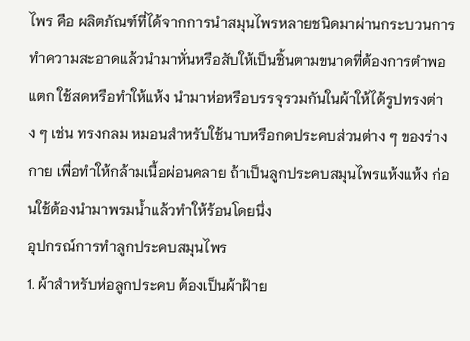ไพร คือ ผลิตภัณฑ์ที่ได้จากการนำสมุนไพรหลายชนิดมาผ่านกระบวนการทำความสะอาดแล้วนำมาหั่นหรือสับให้เป็นชิ้นตามขนาดที่ต้องการตำพอแตก ใช้สดหรือทำให้แห้ง นำมาห่อหรือบรรจุรวมกันในผ้าให้ได้รูปทรงต่าง ๆ เช่น ทรงกลม หมอนสำหรับใช้นาบหรือกดประคบส่วนต่าง ๆ ของร่างกาย เพื่อทำให้กล้ามเนื้อผ่อนคลาย ถ้าเป็นลูกประคบสมุนไพรแห้งแห้ง ก่อนใช้ต้องนำมาพรมน้ำแล้วทำให้ร้อนโดยนึ่ง
อุปกรณ์การทำลูกประคบสมุนไพร
1. ผ้าสำหรับห่อลูกประคบ ต้องเป็นผ้าฝ้าย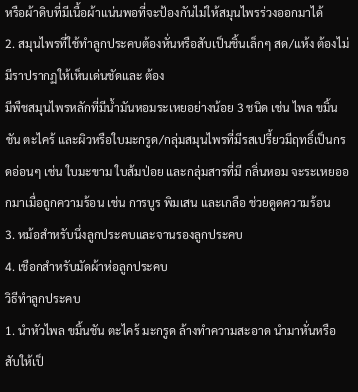หรือผ้าดิบที่มีเนื้อผ้าแน่นพอที่จะป้องกันไม่ให้สมุนไพรร่วงออกมาได้
2. สมุนไพรที่ใช้ทำลูกประคบต้องหั่นหรือสับเป็นชิ้นเล็กๆ สด/แห้ง ต้องไม่มีราปรากฏให้เห็นเด่นชัดและ ต้อง
มีพืชสมุนไพรหลักที่มีน้ำมันหอมระเหยอย่างน้อย 3 ชนิด เช่น ไพล ขมิ้นชัน ตะไคร้ และผิวหรือใบมะกรูด/กลุ่มสมุนไพรที่มีรสเปรี้ยวมีฤทธิ์เป็นกรดอ่อนๆ เช่น ใบมะขาม ใบส้มป่อย และกลุ่มสารที่มี กลิ่นหอม จะระเหยออกมาเมื่อถูกความร้อน เช่น การบูร พิมเสน และเกลือ ช่วยดูดความร้อน
3. หม้อสำหรับนึ่งลูกประคบและจานรองลูกประคบ
4. เชือกสำหรับมัดผ้าห่อลูกประคบ
วิธีทำลูกประคบ
1. นำหัวไพล ขมิ้นชัน ตะไคร้ มะกรูด ล้างทำความสะอาด นำมาหั่นหรือสับให้เป็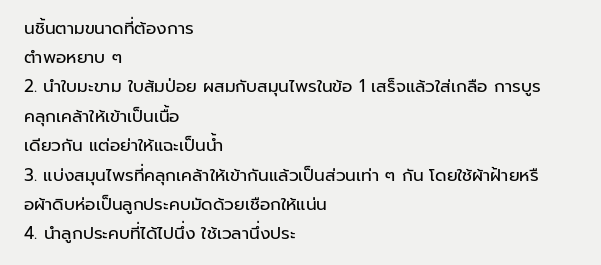นชิ้นตามขนาดที่ต้องการ
ตำพอหยาบ ๆ
2. นำใบมะขาม ใบส้มป่อย ผสมกับสมุนไพรในข้อ 1 เสร็จแล้วใส่เกลือ การบูร คลุกเคล้าให้เข้าเป็นเนื้อ
เดียวกัน แต่อย่าให้แฉะเป็นน้ำ
3. แบ่งสมุนไพรที่คลุกเคล้าให้เข้ากันแล้วเป็นส่วนเท่า ๆ กัน โดยใช้ผ้าฝ้ายหรือผ้าดิบห่อเป็นลูกประคบมัดด้วยเชือกให้แน่น
4. นำลูกประคบที่ได้ไปนึ่ง ใช้เวลานึ่งประ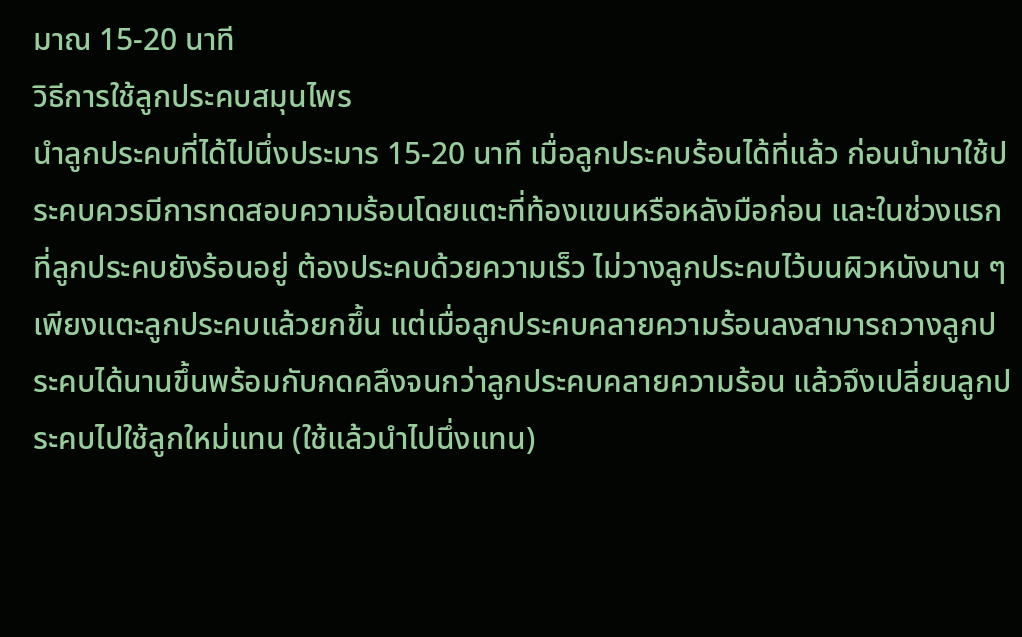มาณ 15-20 นาที
วิธีการใช้ลูกประคบสมุนไพร
นำลูกประคบที่ได้ไปนึ่งประมาร 15-20 นาที เมื่อลูกประคบร้อนได้ที่แล้ว ก่อนนำมาใช้ประคบควรมีการทดสอบความร้อนโดยแตะที่ท้องแขนหรือหลังมือก่อน และในช่วงแรกที่ลูกประคบยังร้อนอยู่ ต้องประคบด้วยความเร็ว ไม่วางลูกประคบไว้บนผิวหนังนาน ๆ เพียงแตะลูกประคบแล้วยกขึ้น แต่เมื่อลูกประคบคลายความร้อนลงสามารถวางลูกประคบได้นานขึ้นพร้อมกับกดคลึงจนกว่าลูกประคบคลายความร้อน แล้วจึงเปลี่ยนลูกประคบไปใช้ลูกใหม่แทน (ใช้แล้วนำไปนึ่งแทน)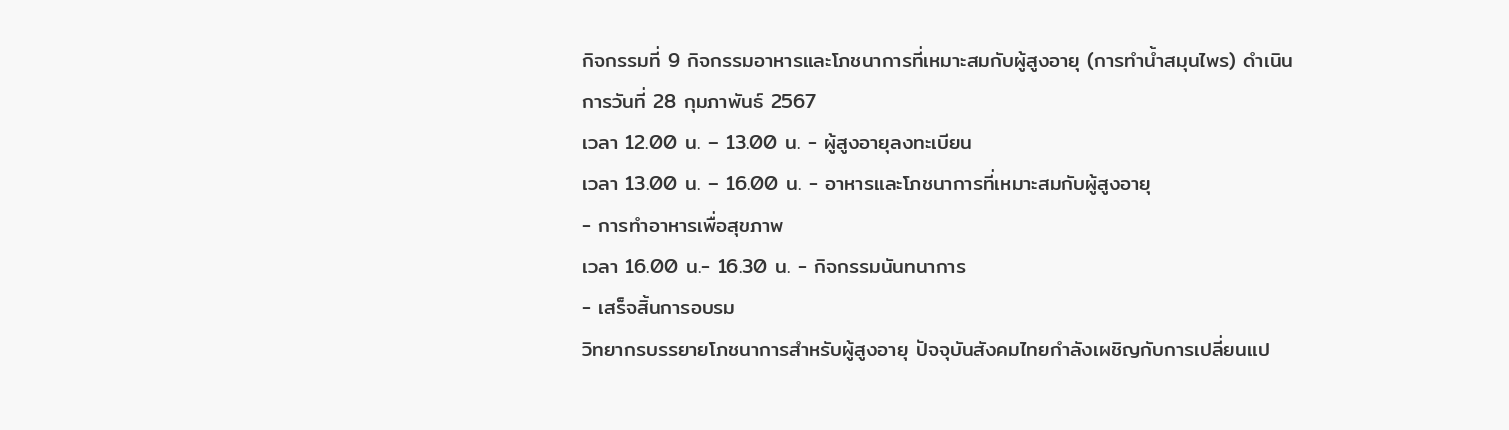กิจกรรมที่ 9 กิจกรรมอาหารและโภชนาการที่เหมาะสมกับผู้สูงอายุ (การทำน้ำสมุนไพร) ดำเนินการวันที่ 28 กุมภาพันธ์ 2567
เวลา 12.00 น. – 13.00 น. - ผู้สูงอายุลงทะเบียน
เวลา 13.00 น. – 16.00 น. - อาหารและโภชนาการที่เหมาะสมกับผู้สูงอายุ
- การทำอาหารเพื่อสุขภาพ
เวลา 16.00 น.- 16.30 น. - กิจกรรมนันทนาการ
- เสร็จสิ้นการอบรม
วิทยากรบรรยายโภชนาการสำหรับผู้สูงอายุ ปัจจุบันสังคมไทยกําลังเผชิญกับการเปลี่ยนแป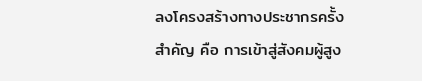ลงโครงสร้างทางประชากรครั้งสำคัญ คือ การเข้าสู่สังคมผู้สูง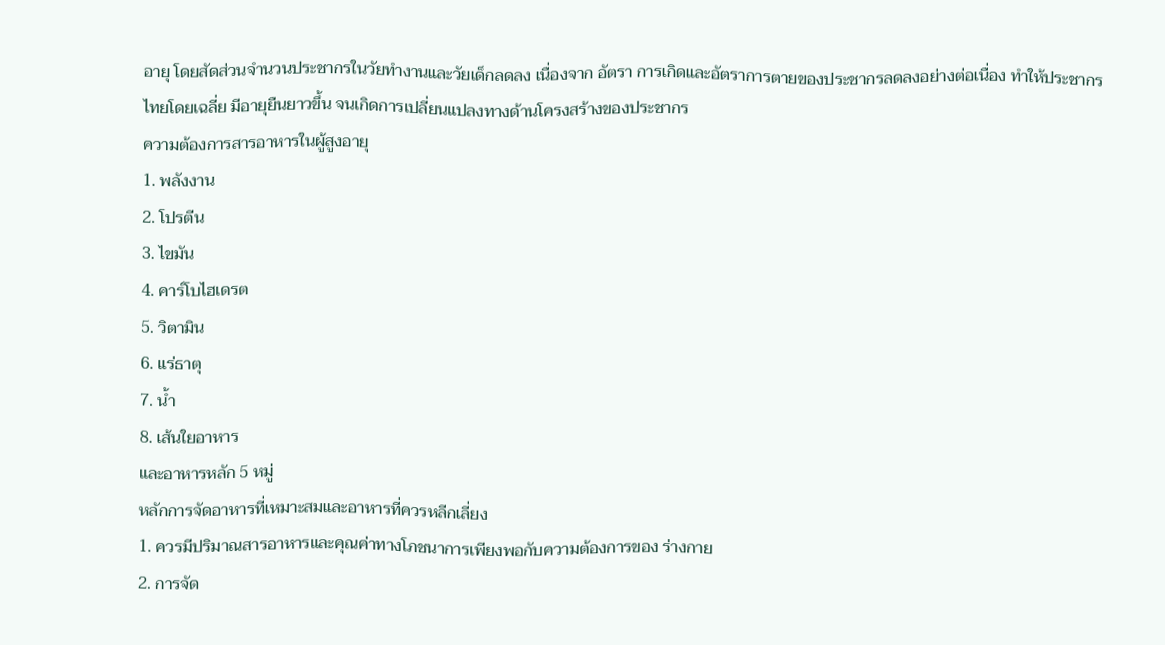อายุ โดยสัดส่วนจำนวนประชากรในวัยทำงานและวัยเด็กลดลง เนื่องจาก อัตรา การเกิดและอัตราการตายของประชากรลดลงอย่างต่อเนื่อง ทำให้ประชากรไทยโดยเฉลี่ย มีอายุยืนยาวขึ้น จนเกิดการเปลี่ยนแปลงทางด้านโครงสร้างของประชากร
ความต้องการสารอาหารในผู้สูงอายุ
1. พลังงาน
2. โปรตีน
3. ไขมัน
4. คาร์โบไฮเดรต
5. วิตามิน
6. แร่ธาตุ
7. น้ำ
8. เส้นใยอาหาร
และอาหารหลัก 5 หมู่
หลักการจัดอาหารที่เหมาะสมและอาหารที่ควรหลีกเลี่ยง
1. ควรมีปริมาณสารอาหารและคุณค่าทางโภชนาการเพียงพอกับความต้องการของ ร่างกาย
2. การจัด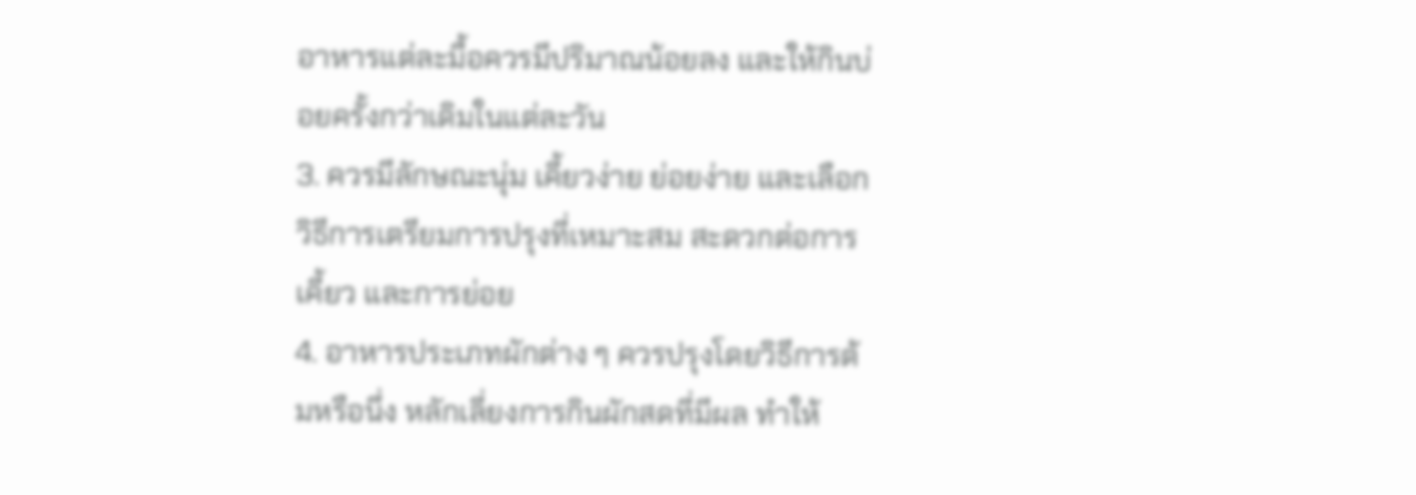อาหารแต่ละมื้อควรมีปริมาณน้อยลง และให้กินบ่อยครั้งกว่าเดิมในแต่ละวัน
3. ควรมีลักษณะนุ่ม เคี้ยวง่าย ย่อยง่าย และเลือกวิธีการเตรียมการปรุงที่เหมาะสม สะดวกต่อการเคี้ยว และการย่อย
4. อาหารประเภทผักต่าง ๆ ควรปรุงโดยวิธีการต้มหรือนึ่ง หลักเลี่ยงการกินผักสดที่มีผล ทำให้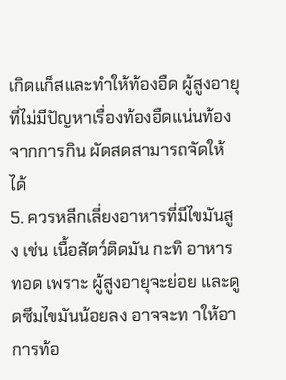เกิดแก็สและทำให้ท้องอืด ผู้สูงอายุที่ไม่มีปัญหาเรื่องท้องอืดแน่นท้อง จากการกิน ผัดสดสามารถจัดให้ได้
5. ควรหลีกเลี่ยงอาหารที่มีไขมันสูง เช่น เนื้อสัตว์ติดมัน กะทิ อาหารทอด เพราะ ผู้สูงอายุจะย่อย และดูดซึมไขมันน้อยลง อาจจะท าให้อาการท้อ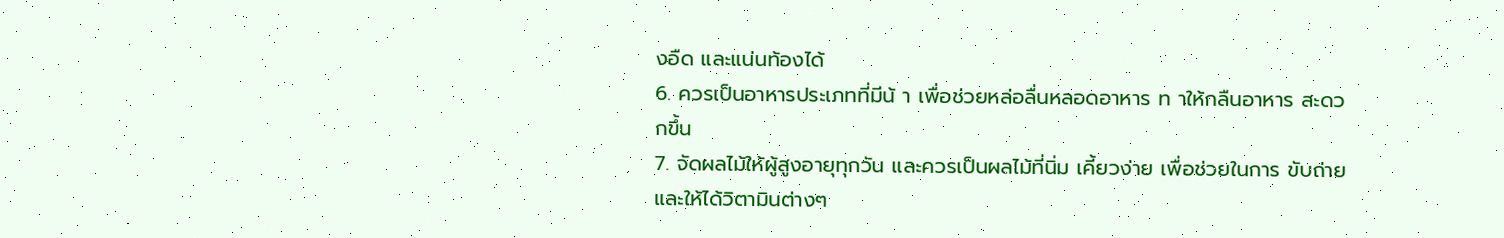งอืด และแน่นท้องได้
6. ควรเป็นอาหารประเภทที่มีน้ า เพื่อช่วยหล่อลื่นหลอดอาหาร ท าให้กลืนอาหาร สะดวกขึ้น
7. จัดผลไม้ให้ผู้สูงอายุทุกวัน และควรเป็นผลไม้ที่นิ่ม เคี้ยวง่าย เพื่อช่วยในการ ขับถ่ายและให้ได้วิตามินต่างๆ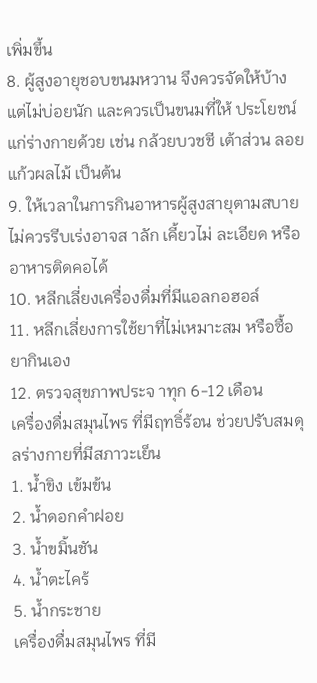เพิ่มขึ้น
8. ผู้สูงอายุชอบขนมหวาน จึงควรจัดให้บ้างแต่ไม่บ่อยนัก และควรเป็นขนมที่ให้ ประโยชน์แก่ร่างกายด้วย เช่น กล้วยบวชชี เต้าส่วน ลอยแก้วผลไม้ เป็นต้น
9. ให้เวลาในการกินอาหารผู้สูงสายุตามสบาย ไม่ควรรีบเร่งอาจส าลัก เคี้ยวไม่ ละเอียด หรืออาหารติดคอได้
10. หลีกเลี่ยงเครื่องดื่มที่มีแอลกอฮอล์
11. หลีกเลี่ยงการใช้ยาที่ไม่เหมาะสม หรือซื้อยากินเอง
12. ตรวจสุขภาพประจ าทุก 6-12 เดือน
เครื่องดื่มสมุนไพร ที่มีฤทธิ์ร้อน ช่วยปรับสมดุลร่างกายที่มีสภาวะเย็น
1. น้ำขิง เข้มข้น
2. น้ำดอกคำฝอย
3. น้ำขมิ้นชัน
4. น้ำตะไคร้
5. น้ำกระชาย
เครื่องดื่มสมุนไพร ที่มี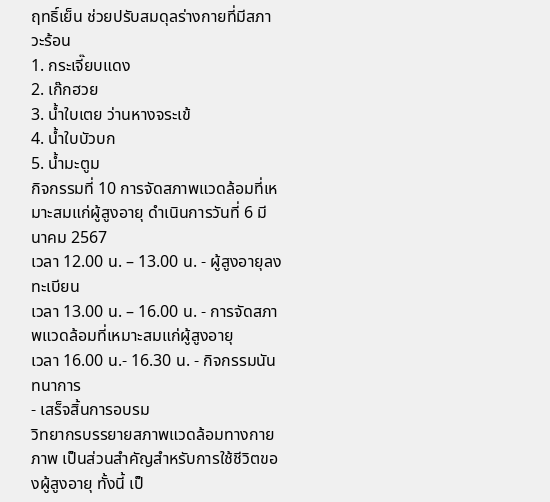ฤทธิ์เย็น ช่วยปรับสมดุลร่างกายที่มีสภาวะร้อน
1. กระเจี๊ยบแดง
2. เก๊กฮวย
3. น้ำใบเตย ว่านหางจระเข้
4. น้ำใบบัวบก
5. น้ำมะตูม
กิจกรรมที่ 10 การจัดสภาพแวดล้อมที่เหมาะสมแก่ผู้สูงอายุ ดำเนินการวันที่ 6 มีนาคม 2567
เวลา 12.00 น. – 13.00 น. - ผู้สูงอายุลงทะเบียน
เวลา 13.00 น. – 16.00 น. - การจัดสภาพแวดล้อมที่เหมาะสมแก่ผู้สูงอายุ
เวลา 16.00 น.- 16.30 น. - กิจกรรมนันทนาการ
- เสร็จสิ้นการอบรม
วิทยากรบรรยายสภาพแวดล้อมทางกายภาพ เป็นส่วนสำคัญสำหรับการใช้ชีวิตของผู้สูงอายุ ทั้งนี้ เป็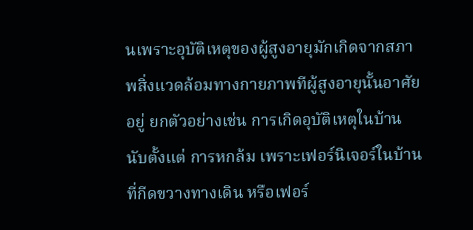นเพราะอุบัติเหตุของผู้สูงอายุมักเกิดจากสภาพสิ่งแวดล้อมทางกายภาพทีผู้สูงอายุนั้นอาศัยอยู่ ยกตัวอย่างเช่น การเกิดอุบัติเหตุในบ้าน นับตั้งแต่ การหกล้ม เพราะเฟอร์นิเจอร์ในบ้านที่กีดขวางทางเดิน หรือเฟอร์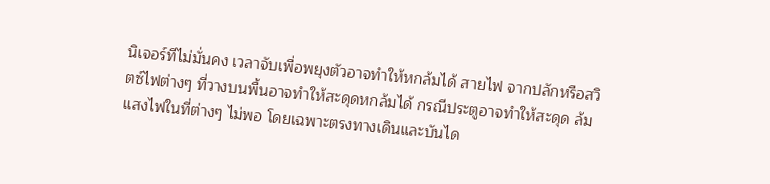นิเจอร์ทีไม่มั่นคง เวลาจับเพื่อพยุงตัวอาจทำให้หกล้มได้ สายไฟ จากปลักหรือสวิตซ์ไฟต่างๆ ที่วางบนพื้นอาจทำให้สะดุดหกล้มได้ กรณีประตูอาจทำให้สะดุด ล้ม แสงไฟในที่ต่างๆ ไม่พอ โดยเฉพาะตรงทางเดินและบันได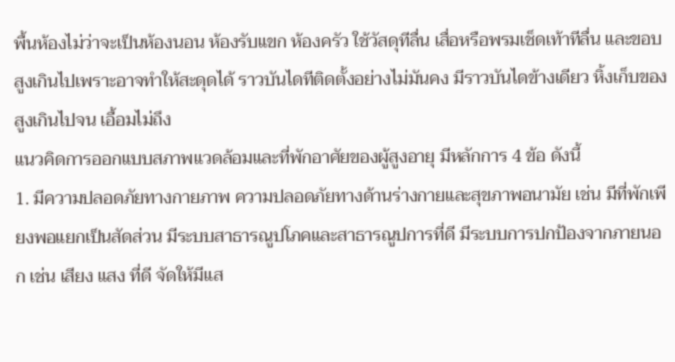พื้นห้องไม่ว่าจะเป็นห้องนอน ห้องรับแขก ห้องครัว ใช้วัสดุทีลื่น เสื่อหรือพรมเช็ดเท้าทีลื่น และขอบสูงเกินไปเพราะอาจทำให้สะดุดได้ ราวบันไดทีติดตั้งอย่างไม่มันคง มีราวบันไดข้างเดียว หิ้งเก็บของสูงเกินไปจน เอื้อมไม่ถึง
แนวคิดการออกแบบสภาพแวดล้อมและที่พักอาศัยของผู้สูงอายุ มีหลักการ 4 ข้อ ดังนี้
1. มีความปลอดภัยทางกายภาพ ความปลอดภัยทางด้านร่างกายและสุขภาพอนามัย เช่น มีที่พักเพียงพอแยกเป็นสัดส่วน มีระบบสาธารณูปโภคและสาธารณูปการที่ดี มีระบบการปกป้องจากภายนอก เช่น เสียง แสง ที่ดี จัดให้มีแส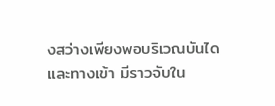งสว่างเพียงพอบริเวณบันไดและทางเข้า มีราวจับใน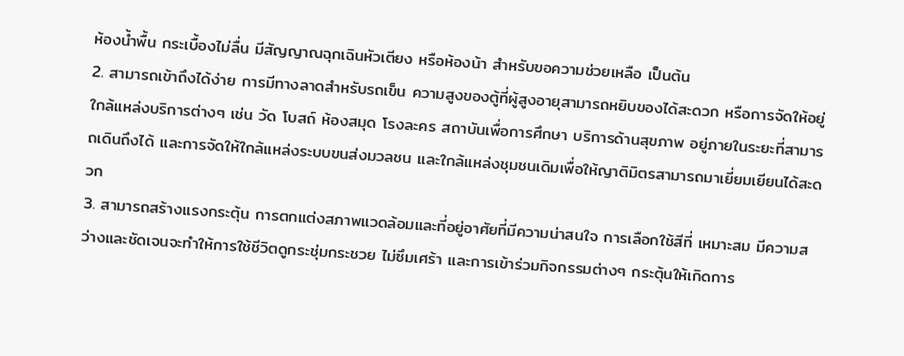ห้องน้ำพื้น กระเบื้องไม่ลื่น มีสัญญาณฉุกเฉินหัวเตียง หรือห้องน้า สำหรับขอความช่วยเหลือ เป็นต้น
2. สามารถเข้าถึงได้ง่าย การมีทางลาดสำหรับรถเข็น ความสูงของตู้ที่ผู้สูงอายุสามารถหยิบของได้สะดวก หรือการจัดให้อยู่ใกล้แหล่งบริการต่างๆ เช่น วัด โบสถ์ ห้องสมุด โรงละคร สถาบันเพื่อการศึกษา บริการด้านสุขภาพ อยู่ภายในระยะที่สามารถเดินถึงได้ และการจัดให้ใกล้แหล่งระบบขนส่งมวลชน และใกล้แหล่งชุมชนเดิมเพื่อให้ญาติมิตรสามารถมาเยี่ยมเยียนได้สะดวก
3. สามารถสร้างแรงกระตุ้น การตกแต่งสภาพแวดล้อมและที่อยู่อาศัยที่มีความน่าสนใจ การเลือกใช้สีที่ เหมาะสม มีความสว่างและชัดเจนจะทำให้การใช้ชีวิตดูกระชุ่มกระชวย ไม่ซึมเศร้า และการเข้าร่วมกิจกรรมต่างๆ กระตุ้นให้เกิดการ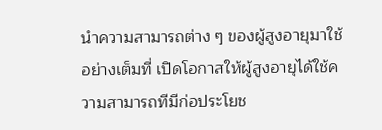นําความสามารถต่าง ๆ ของผู้สูงอายุมาใช้อย่างเต็มที่ เปิดโอกาสให้ผู้สูงอายุได้ใช้ความสามารถทีมีก่อประโยช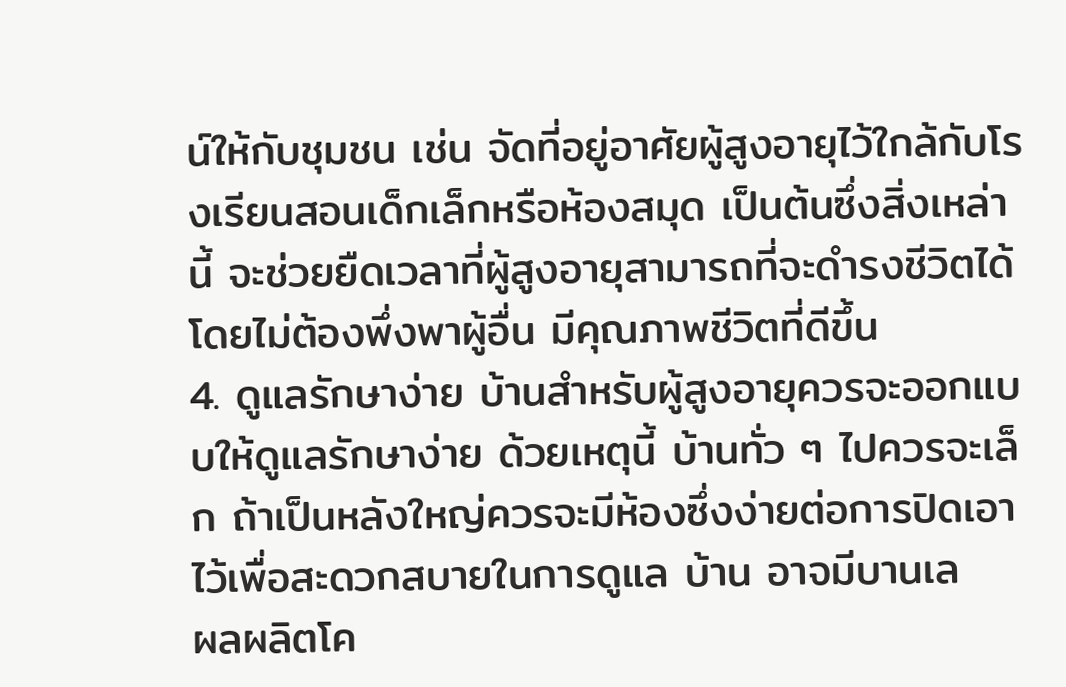น์ให้กับชุมชน เช่น จัดที่อยู่อาศัยผู้สูงอายุไว้ใกล้กับโรงเรียนสอนเด็กเล็กหรือห้องสมุด เป็นต้นซึ่งสิ่งเหล่านี้ จะช่วยยืดเวลาที่ผู้สูงอายุสามารถที่จะดำรงชีวิตได้โดยไม่ต้องพึ่งพาผู้อื่น มีคุณภาพชีวิตที่ดีขึ้น
4. ดูแลรักษาง่าย บ้านสำหรับผู้สูงอายุควรจะออกแบบให้ดูแลรักษาง่าย ด้วยเหตุนี้ บ้านทั่ว ๆ ไปควรจะเล็ก ถ้าเป็นหลังใหญ่ควรจะมีห้องซึ่งง่ายต่อการปิดเอาไว้เพื่อสะดวกสบายในการดูแล บ้าน อาจมีบานเล
ผลผลิตโค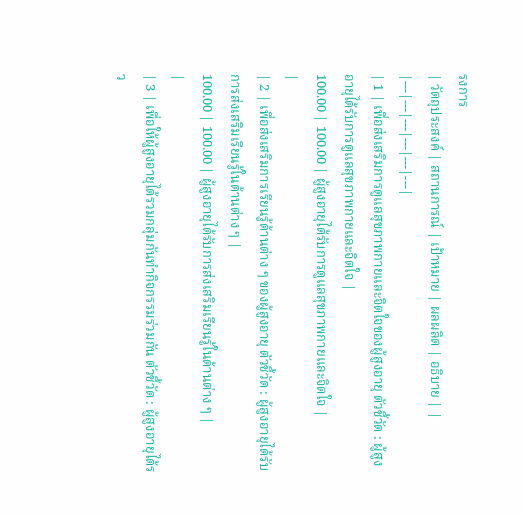รงการ
| วัตถุประสงค์ | สถานการณ์ | เป้าหมาย | ผลผลิต | อธิบาย | |
|---|---|---|---|---|---|
| 1 | เพื่อส่งเสริมการดูแลสุขภาพกายและจิตใจของผู้สูงอายุ ตัวชี้วัด : ผู้สูงอายุได้รับการดูแลสุขภาพกายและจิตใจ |
100.00 | 100.00 | ผู้สูงอายุได้รับการดูแลสุขภาพกายและจิตใจ |
|
| 2 | เพื่อส่งเสริมการเรียนรู้ด้านต่าง ๆ ของผู้สูงอายุ ตัวชี้วัด : ผู้สูงอายุได้รับการส่งเสริมเรียนรู้ในด้านต่าง ๆ |
100.00 | 100.00 | ผู้สูงอายุได้รับการส่งเสริมเรียนรู้ในด้านต่าง ๆ |
|
| 3 | เพื่อให้ผู้สูงอายุได้รวมกลุ่มกันทำกิจกรรมร่วมกัน ตัวชี้วัด : ผู้สูงอายุได้รว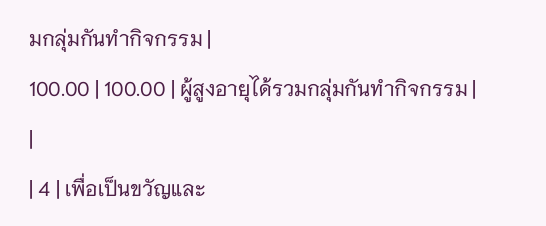มกลุ่มกันทำกิจกรรม |
100.00 | 100.00 | ผู้สูงอายุได้รวมกลุ่มกันทำกิจกรรม |
|
| 4 | เพื่อเป็นขวัญและ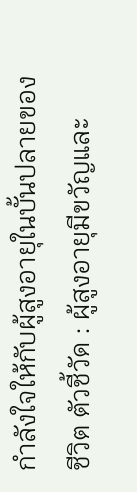กำลังใจให้กับผู้สูงอายุในบั้นปลายของชีวิต ตัวชี้วัด : ผู้สูงอายุมีขวัญและ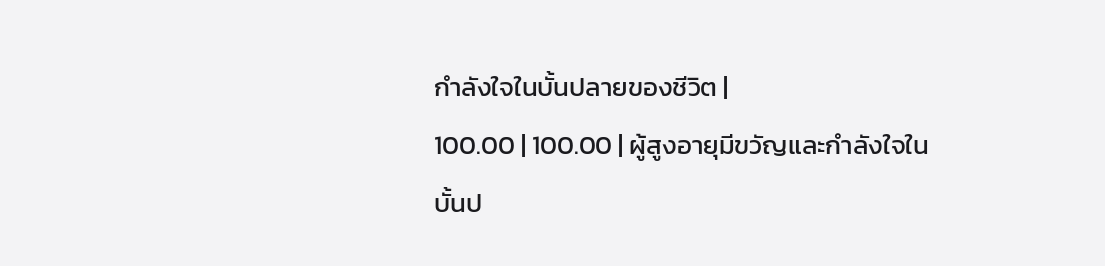กำลังใจในบั้นปลายของชีวิต |
100.00 | 100.00 | ผู้สูงอายุมีขวัญและกำลังใจในบั้นป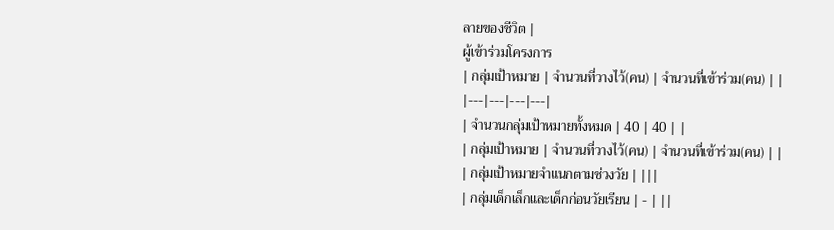ลายของชีวิต |
ผู้เข้าร่วมโครงการ
| กลุ่มเป้าหมาย | จำนวนที่วางไว้(คน) | จำนวนที่เข้าร่วม(คน) | |
|---|---|---|---|
| จำนวนกลุ่มเป้าหมายทั้งหมด | 40 | 40 | |
| กลุ่มเป้าหมาย | จำนวนที่วางไว้(คน) | จำนวนที่เข้าร่วม(คน) | |
| กลุ่มเป้าหมายจำแนกตามช่วงวัย | |||
| กลุ่มเด็กเล็กและเด็กก่อนวัยเรียน | - | ||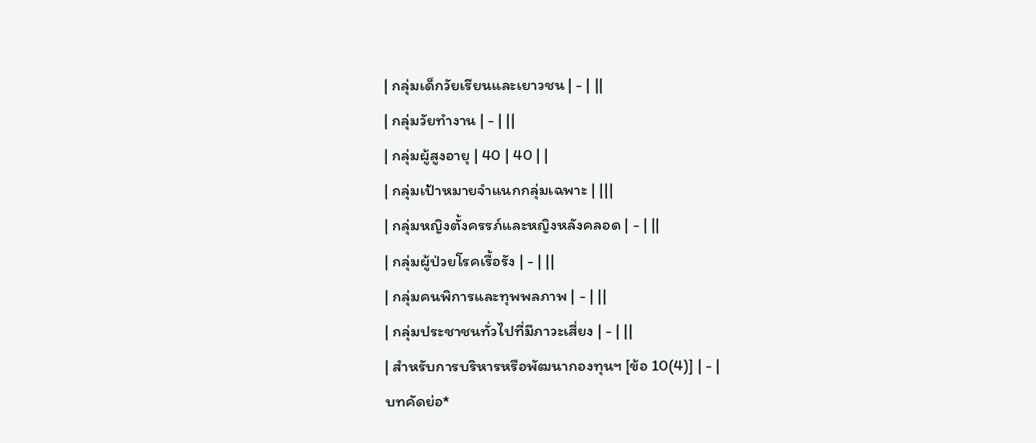| กลุ่มเด็กวัยเรียนและเยาวชน | - | ||
| กลุ่มวัยทำงาน | - | ||
| กลุ่มผู้สูงอายุ | 40 | 40 | |
| กลุ่มเป้าหมายจำแนกกลุ่มเฉพาะ | |||
| กลุ่มหญิงตั้งครรภ์และหญิงหลังคลอด | - | ||
| กลุ่มผู้ป่วยโรคเรื้อรัง | - | ||
| กลุ่มคนพิการและทุพพลภาพ | - | ||
| กลุ่มประชาชนทั่วไปที่มีภาวะเสี่ยง | - | ||
| สำหรับการบริหารหรือพัฒนากองทุนฯ [ข้อ 10(4)] | - |
บทคัดย่อ*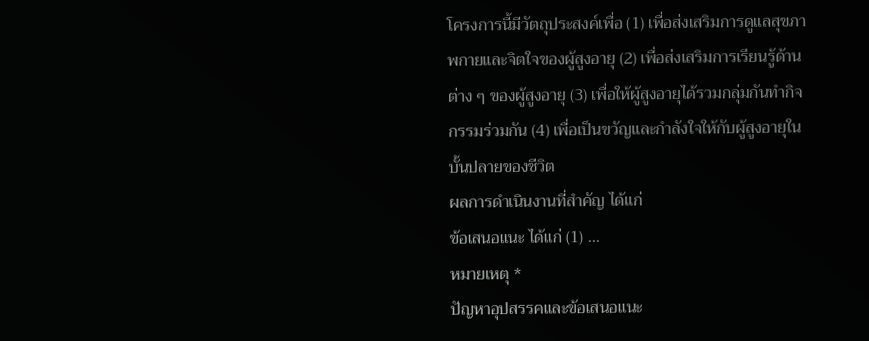โครงการนี้มีวัตถุประสงค์เพื่อ (1) เพื่อส่งเสริมการดูแลสุขภาพกายและจิตใจของผู้สูงอายุ (2) เพื่อส่งเสริมการเรียนรู้ด้านต่าง ๆ ของผู้สูงอายุ (3) เพื่อให้ผู้สูงอายุได้รวมกลุ่มกันทำกิจกรรมร่วมกัน (4) เพื่อเป็นขวัญและกำลังใจให้กับผู้สูงอายุในบั้นปลายของชีวิต
ผลการดำเนินงานที่สำคัญ ได้แก่
ข้อเสนอแนะ ได้แก่ (1) ...
หมายเหตุ *
ปัญหาอุปสรรคและข้อเสนอแนะ